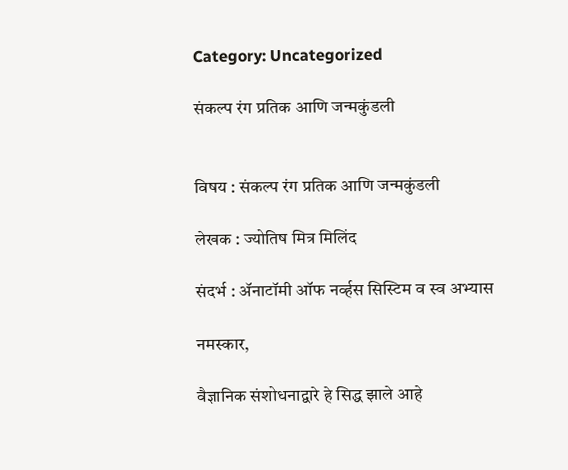Category: Uncategorized

संकल्प रंग प्रतिक आणि जन्मकुंडली


विषय : संकल्प रंग प्रतिक आणि जन्मकुंडली

लेखक : ज्योतिष मित्र मिलिंद

संदर्भ : ॲनाटॉमी ऑफ नर्व्हस सिस्टिम व स्व अभ्यास

नमस्कार,

वैज्ञानिक संशोधनाद्वारे हे सिद्ध झाले आहे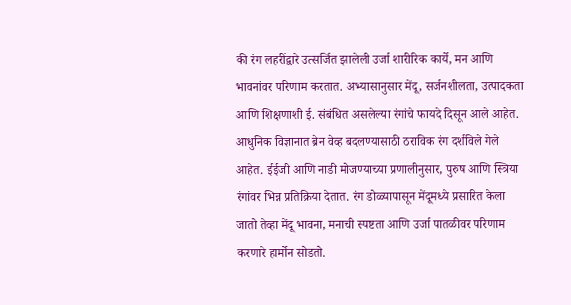की रंग लहरींद्वारे उत्सर्जित झालेली उर्जा शारीरिक कार्ये, मन आणि भावनांवर परिणाम करतात. अभ्यासानुसार मेंदू, सर्जनशीलता, उत्पादकता आणि शिक्षणाशी ई. संबंधित असलेल्या रंगांचे फायदे दिसून आले आहेत. आधुनिक विज्ञानात ब्रेन वेव्ह बदलण्यासाठी ठराविक रंग दर्शविले गेले आहेत. ईईजी आणि नाडी मोजण्याच्या प्रणालीनुसार, पुरुष आणि स्त्रिया रंगांवर भिन्न प्रतिक्रिया देतात. रंग डोळ्यापासून मेंदूमध्ये प्रसारित केला जातो तेव्हा मेंदू भावना, मनाची स्पष्टता आणि उर्जा पातळीवर परिणाम करणारे हार्मोन सोडतो.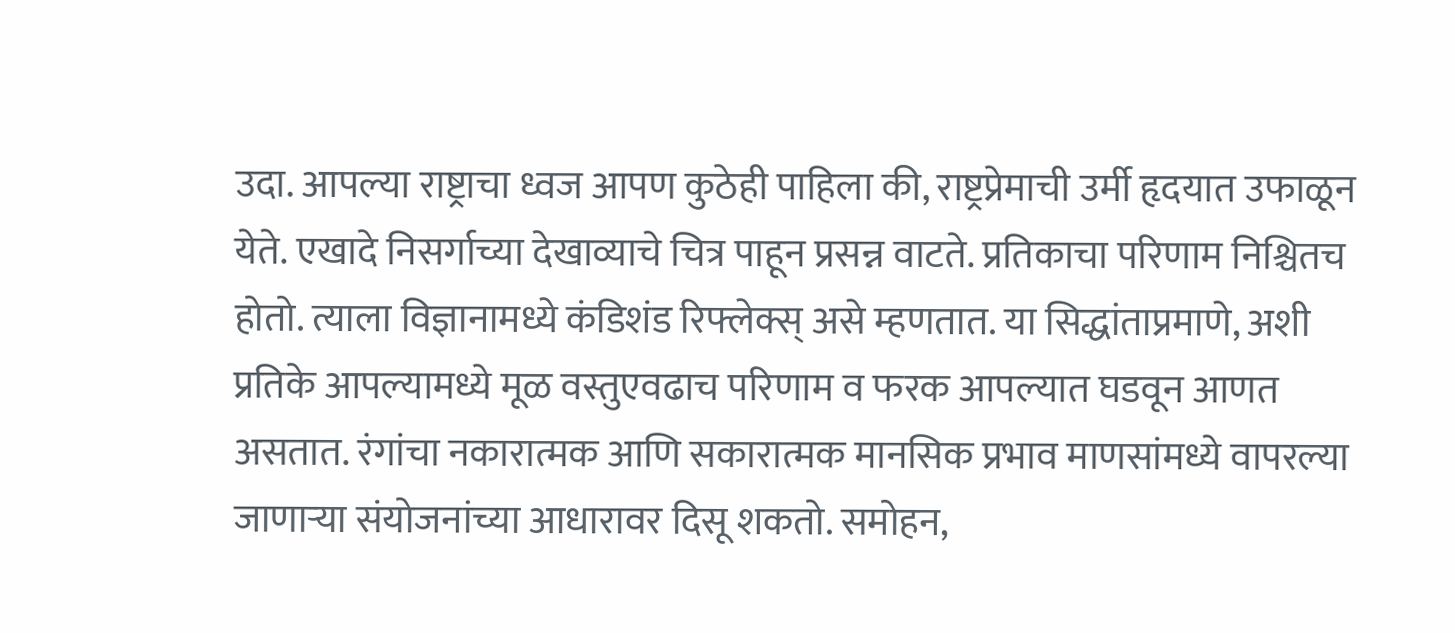उदा. आपल्या राष्ट्राचा ध्वज आपण कुठेही पाहिला की, राष्ट्रप्रेमाची उर्मी हृदयात उफाळून येते. एखादे निसर्गाच्या देखाव्याचे चित्र पाहून प्रसन्न वाटते. प्रतिकाचा परिणाम निश्चितच होतो. त्याला विज्ञानामध्ये कंडिशंड रिफ्लेक्स् असे म्हणतात. या सिद्धांताप्रमाणे, अशी प्रतिके आपल्यामध्ये मूळ वस्तुएवढाच परिणाम व फरक आपल्यात घडवून आणत असतात. रंगांचा नकारात्मक आणि सकारात्मक मानसिक प्रभाव माणसांमध्ये वापरल्या जाणार्‍या संयोजनांच्या आधारावर दिसू शकतो. समोहन,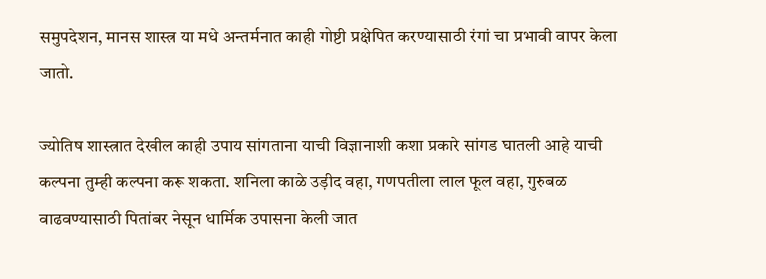समुपदेशन, मानस शास्त्र या मधे अन्तर्मनात काही गोष्टी प्रक्षेपित करण्यासाठी रंगां चा प्रभावी वापर केला जातो.

ज्योतिष शास्त्रात देखील काही उपाय सांगताना याची विज्ञानाशी कशा प्रकारे सांगड घातली आहे याची कल्पना तुम्ही कल्पना करू शकता. शनिला काळे उड़ीद वहा, गणपतीला लाल फूल वहा, गुरुबळ वाढवण्यासाठी पितांबर नेसून धार्मिक उपासना केली जात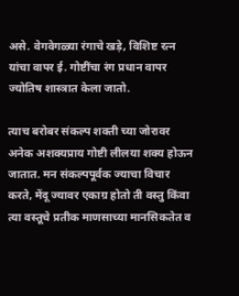असे. वेगवेगळ्या रंगाचे खड़े, विशिष्ट रत्न यांचा वापर ई. गोष्टींचा रंग प्रधान वापर ज्योतिष शास्त्रात केला जातो.

त्याच बरोबर संकल्प शक्ती च्या जोरावर अनेक अशक्यप्राय गोष्टी लीलया शक्य होऊन जातात. मन संकल्पपूर्वक ज्याचा विचार करते, मेंदू ज्यावर एकाग्र होतो ती वस्तु किंवा त्या वस्तूचे प्रतीक माणसाच्या मानसिकतेत व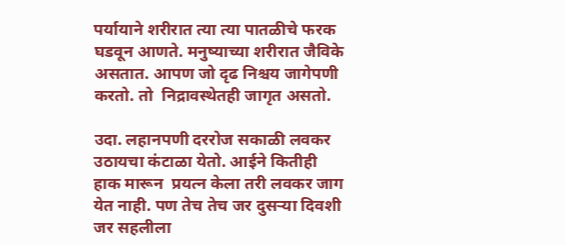पर्यायाने शरीरात त्या त्या पातळीचे फरक घडवून आणते. मनुष्याच्या शरीरात जैविके असतात. आपण जो दृढ निश्चय जागेपणी करतो. तो  निद्रावस्थेतही जागृत असतो.

उदा. लहानपणी दररोज सकाळी लवकर उठायचा कंटाळा येतो. आईने कितीही हाक मारून  प्रयत्न केला तरी लवकर जाग येत नाही. पण तेच तेच जर दुसऱ्या दिवशी जर सहलीला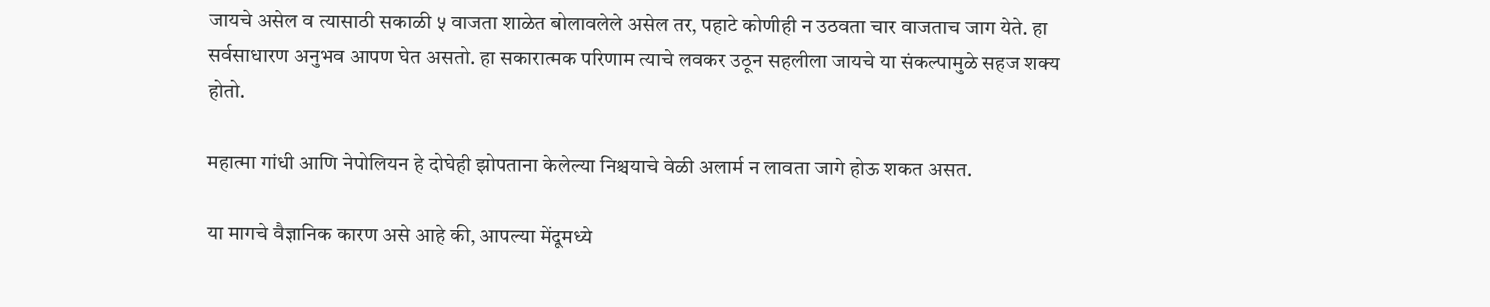जायचे असेल व त्यासाठी सकाळी ५ वाजता शाळेत बोलावलेले असेल तर, पहाटे कोणीही न उठवता चार वाजताच जाग येते. हा सर्वसाधारण अनुभव आपण घेत असतो. हा सकारात्मक परिणाम त्याचे लवकर उठून सहलीला जायचे या संकल्पामुळे सहज शक्य होतो.

महात्मा गांधी आणि नेपोलियन हे दोघेही झोपताना केलेल्या निश्चयाचे वेळी अलार्म न लावता जागे होऊ शकत असत.

या मागचे वैज्ञानिक कारण असे आहे की, आपल्या मेंदूमध्ये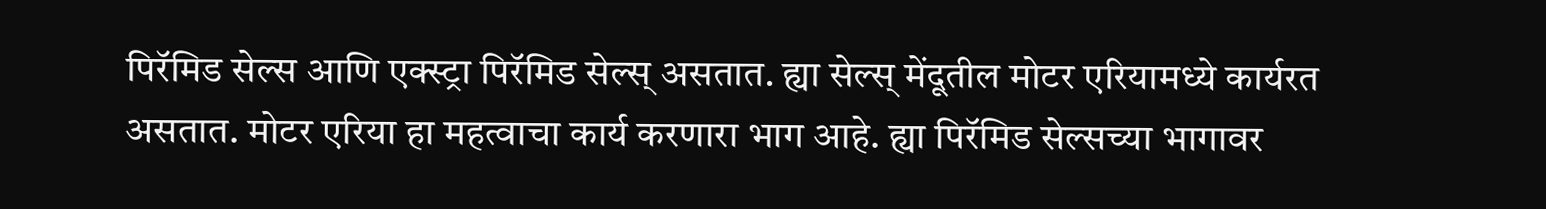पिरॅमिड सेल्स आणि एक्स्ट्रा पिरॅमिड सेल्स् असतात. ह्या सेल्स् मेंदूतील मोटर एरियामध्ये कार्यरत असतात. मोटर एरिया हा महत्वाचा कार्य करणारा भाग आहे. ह्या पिरॅमिड सेल्सच्या भागावर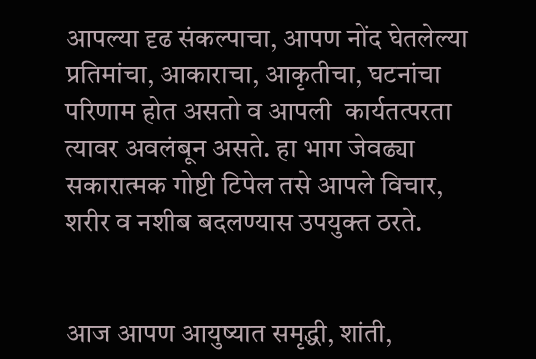आपल्या दृढ संकल्पाचा, आपण नोंद घेतलेल्या प्रतिमांचा, आकाराचा, आकृतीचा, घटनांचा परिणाम होत असतो व आपली  कार्यतत्परता त्यावर अवलंबून असते. हा भाग जेवढ्या सकारात्मक गोष्टी टिपेल तसे आपले विचार, शरीर व नशीब बदलण्यास उपयुक्त ठरते.


आज आपण आयुष्यात समृद्धी, शांती,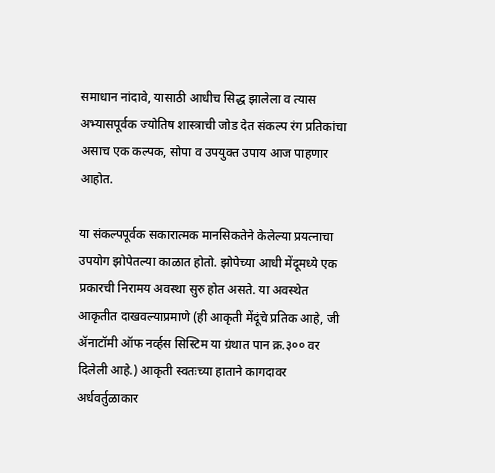समाधान नांदावे, यासाठी आधीच सिद्ध झालेला व त्यास अभ्यासपूर्वक ज्योतिष शास्त्राची जोड देत संकल्प रंग प्रतिकांचा असाच एक कल्पक, सोपा व उपयुक्त उपाय आज पाहणार आहोत.

या संकल्पपूर्वक सकारात्मक मानसिकतेने केलेल्या प्रयत्नाचा उपयोग झोपेतल्या काळात होतो. झोपेच्या आधी मेंदूमध्ये एक प्रकारची निरामय अवस्था सुरु होत असते. या अवस्थेत आकृतीत दाखवल्याप्रमाणे (ही आकृती मेंदूंचे प्रतिक आहे, जी ॲनाटॉमी ऑफ नर्व्हस सिस्टिम या ग्रंथात पान क्र.३०० वर दिलेली आहे.) आकृती स्वतःच्या हाताने कागदावर अर्धवर्तुळाकार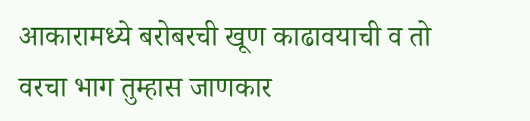आकारामध्ये बरोबरची खूण काढावयाची व तो वरचा भाग तुम्हास जाणकार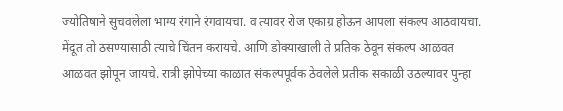ज्योतिषाने सुचवलेला भाग्य रंगाने रंगवायचा. व त्यावर रोज एकाग्र होऊन आपला संकल्प आठवायचा. मेंदूत तो ठसण्यासाठी त्याचे चिंतन करायचे. आणि डोक्याखाली ते प्रतिक ठेवून संकल्प आळवत आळवत झोपून जायचे. रात्री झोपेच्या काळात संकल्पपूर्वक ठेवलेले प्रतीक सकाळी उठल्यावर पुन्हा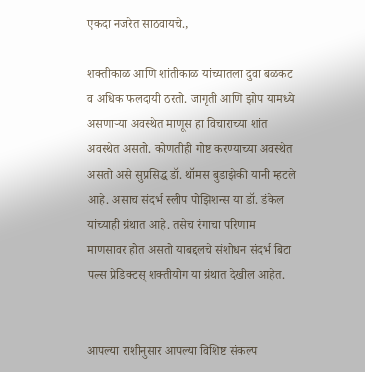एकदा नजरेत साठवायचे.,

शक्तीकाळ आणि शांतीकाळ यांच्यातला दुवा बळकट व अधिक फलदायी ठरतो. जागृती आणि झोप यामध्ये असणाऱ्या अवस्थेत माणूस हा विचाराच्या शांत अवस्थेत असतो. कोणतीही गोष्ट करण्याच्या अवस्थेत असतो असे सुप्रसिद्ध डॉ. थॉमस बुडाझेकी यानी म्हटले आहे. असाच संदर्भ स्लीप पोझिशन्स या डॉ. डंकेल यांच्याही ग्रंथात आहे. तसेच रंगाचा परिणाम माणसावर होत असतो याबद्दलचे संशोधन संदर्भ बिटा पल्स प्रेडिक्टस् शक्तीयोग या ग्रंथात देखील आहेत.


आपल्या राशीनुसार आपल्या विशिष्ट संकल्प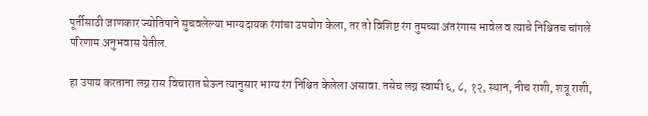पूर्तीसाठी जाणकार ज्योतिषाने सुचवलेल्या भाग्यदायक रंगांचा उपयोग केला, तर तो विशिष्ट रंग तुमच्या अंतरंगास भावेल व त्याचे निश्चितच चांगले परिणाम अनुभवास येतील.

हा उपाय करताना लग्न रास विचारात घेऊन त्यानुसार भाग्य रंग निश्चित केलेला असावा. तसेच लग्न स्वामी ६, ८, १२, स्थान, नीच राशी, शत्रू राशी,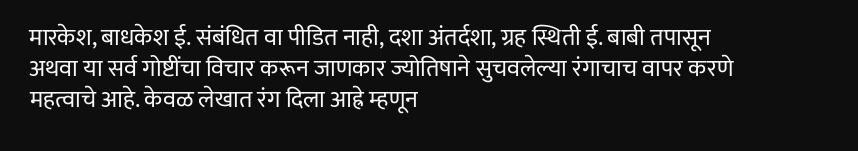मारकेश, बाधकेश ई. संबंधित वा पीडित नाही, दशा अंतर्दशा, ग्रह स्थिती ई. बाबी तपासून अथवा या सर्व गोष्टींचा विचार करून जाणकार ज्योतिषाने सुचवलेल्या रंगाचाच वापर करणे महत्वाचे आहे. केवळ लेखात रंग दिला आह्रे म्हणून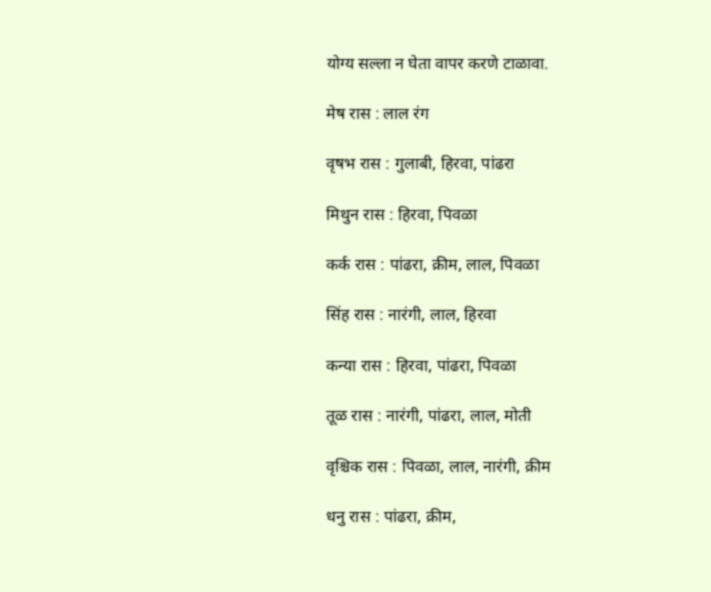योग्य सल्ला न घेता वापर करणे टाळावा.

मेष रास : लाल रंग

वृषभ रास : गुलाबी, हिरवा, पांढरा

मिथुन रास : हिरवा, पिवळा

कर्क रास : पांढरा, क्रीम, लाल, पिवळा

सिंह रास : नारंगी, लाल, हिरवा

कन्या रास : हिरवा, पांढरा, पिवळा

तूळ रास : नारंगी, पांढरा, लाल, मोती

वृश्चिक रास : पिवळा, लाल, नारंगी, क्रीम

धनु रास : पांढरा, क्रीम,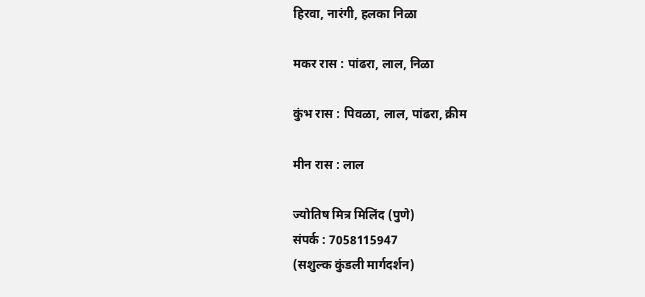हिरवा, नारंगी, हलका निळा

मकर रास : पांढरा, लाल, निळा

कुंभ रास : पिवळा, लाल, पांढरा, क्रीम

मीन रास : लाल

ज्योतिष मित्र मिलिंद (पुणे)
संपर्क : 7058115947
(सशुल्क कुंडली मार्गदर्शन)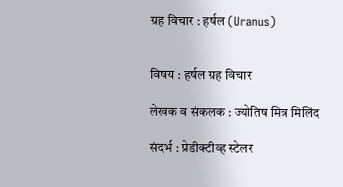ग्रह विचार : हर्षल (Uranus)


विषय : हर्षल ग्रह विचार

लेखक व संकलक : ज्योतिष मित्र मिलिंद

संदर्भ : प्रेडीक्टीव्ह स्टेलर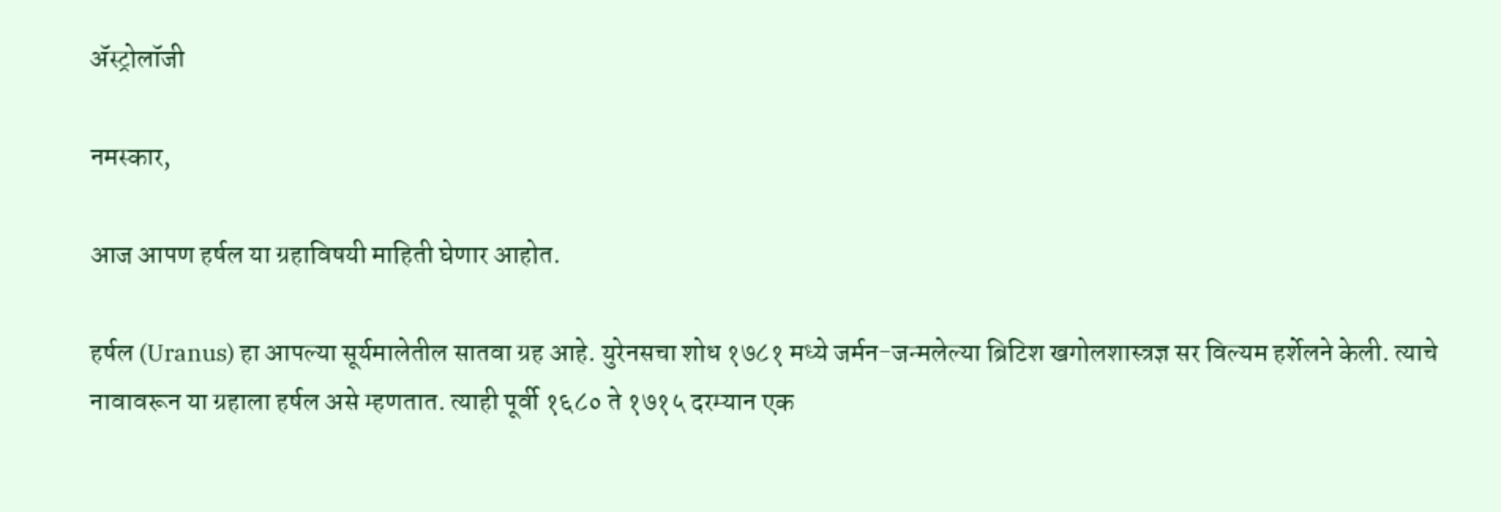ॲस्ट्रोलॉजी

नमस्कार,

आज आपण हर्षल या ग्रहाविषयी माहिती घेणार आहोत.

हर्षल (Uranus) हा आपल्या सूर्यमालेतील सातवा ग्रह आहे. युरेनसचा शोध १७८१ मध्ये जर्मन-जन्मलेल्या ब्रिटिश खगोलशास्त्रज्ञ सर विल्यम हर्शेलने केली. त्याचे नावावरून या ग्रहाला हर्षल असे म्हणतात. त्याही पूर्वी १६८० ते १७१५ दरम्यान एक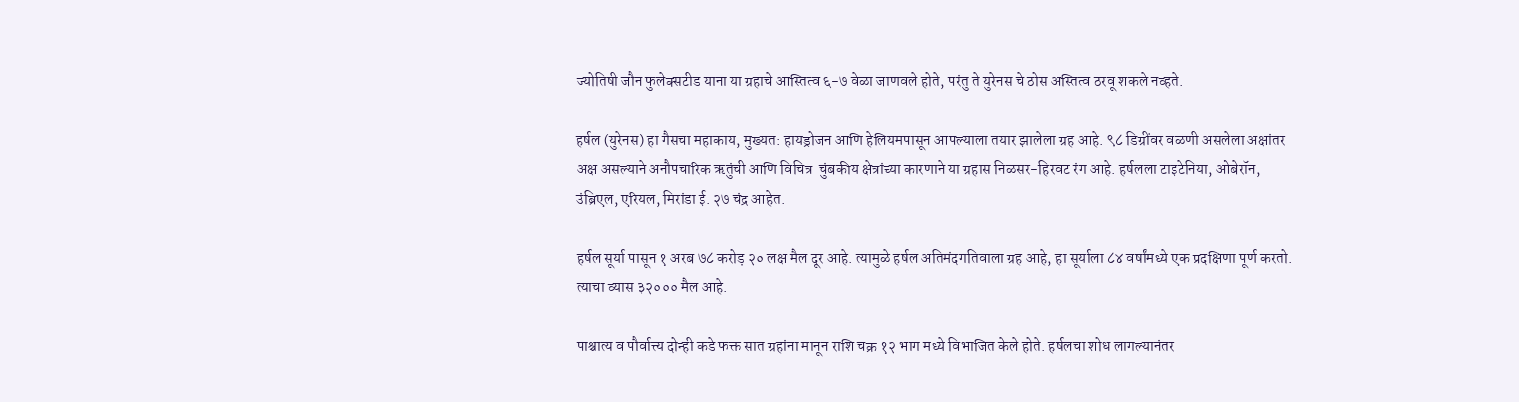ज्योतिषी जौन फुलेक्सटीड याना या ग्रहाचे आस्तित्व ६-७ वेळा जाणवले होते, परंतु ते युरेनस चे ठोस अस्तित्व ठरवू शकले नव्हते.

हर्षल (युरेनस) हा गैसचा महाकाय, मुख्यत: हायड्रोजन आणि हेलियमपासून आपल्याला तयार झालेला ग्रह आहे. ९८ डिग्रींवर वळणी असलेला अक्षांतर अक्ष असल्याने अनौपचारिक ऋतुंची आणि विचित्र  चुंबकीय क्षेत्रांच्या कारणाने या ग्रहास निळसर-हिरवट रंग आहे. हर्षलला टाइटेनिया, ओबेरॉन, उंब्रिएल, एरियल, मिरांडा ई. २७ चंद्र आहेत.

हर्षल सूर्या पासून १ अरब ७८ करोड़ २० लक्ष मैल दूर आहे. त्यामुळे हर्षल अतिमंदगतिवाला ग्रह आहे, हा सूर्याला ८४ वर्षांमध्ये एक प्रदक्षिणा पूर्ण करतो. त्याचा व्यास ३२००० मैल आहे.

पाश्चात्य व पौर्वात्त्य दोन्ही कडे फक्त सात ग्रहांना मानून राशि चक्र १२ भाग मध्ये विभाजित केले होते. हर्षलचा शोध लागल्यानंतर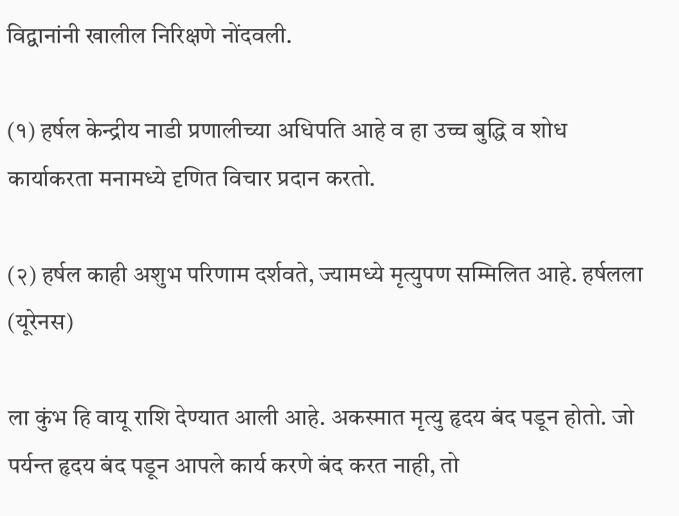विद्वानांनी खालील निरिक्षणे नोंदवली.

(१) हर्षल केन्द्रीय नाडी प्रणालीच्या अधिपति आहे व हा उच्च बुद्धि व शोध कार्याकरता मनामध्ये दृणित विचार प्रदान करतो.

(२) हर्षल काही अशुभ परिणाम दर्शवते, ज्यामध्ये मृत्युपण सम्मिलित आहे. हर्षलला (यूरेनस)

ला कुंभ हि वायू राशि देण्यात आली आहे. अकस्मात मृत्यु हृदय बंद पडून होतो. जो पर्यन्त हृदय बंद पडून आपले कार्य करणे बंद करत नाही, तो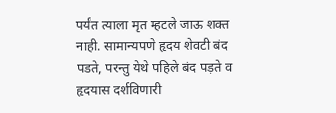पर्यंत त्याला मृत म्हटले जाऊ शक्त नाही. सामान्यपणे हृदय शेवटी बंद पडते, परन्तु येथे पहिले बंद पड़ते व हृदयास दर्शविणारी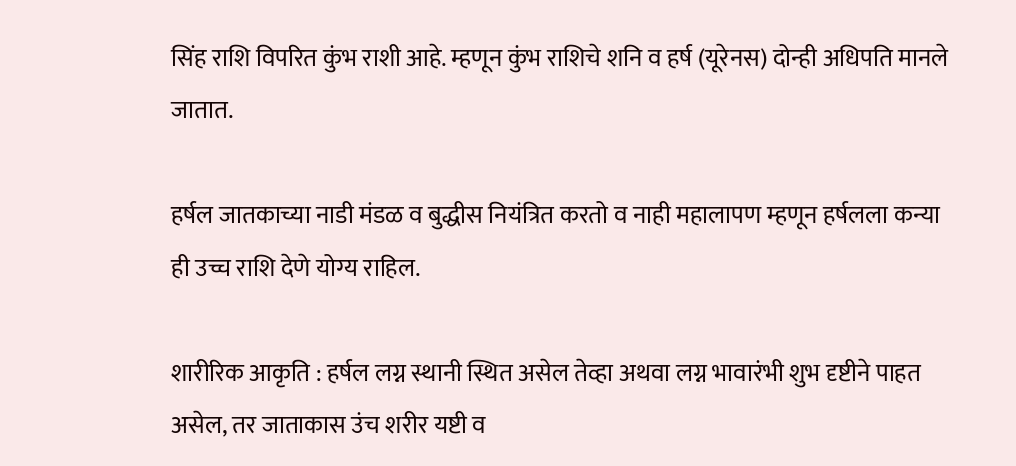सिंह राशि विपरित कुंभ राशी आहे. म्हणून कुंभ राशिचे शनि व हर्ष (यूरेनस) दोन्ही अधिपति मानले जातात.

हर्षल जातकाच्या नाडी मंडळ व बुद्धीस नियंत्रित करतो व नाही महालापण म्हणून हर्षलला कन्या ही उच्च राशि देणे योग्य राहिल.

शारीरिक आकृति : हर्षल लग्न स्थानी स्थित असेल तेव्हा अथवा लग्न भावारंभी शुभ दृष्टीने पाहत असेल, तर जाताकास उंच शरीर यष्टी व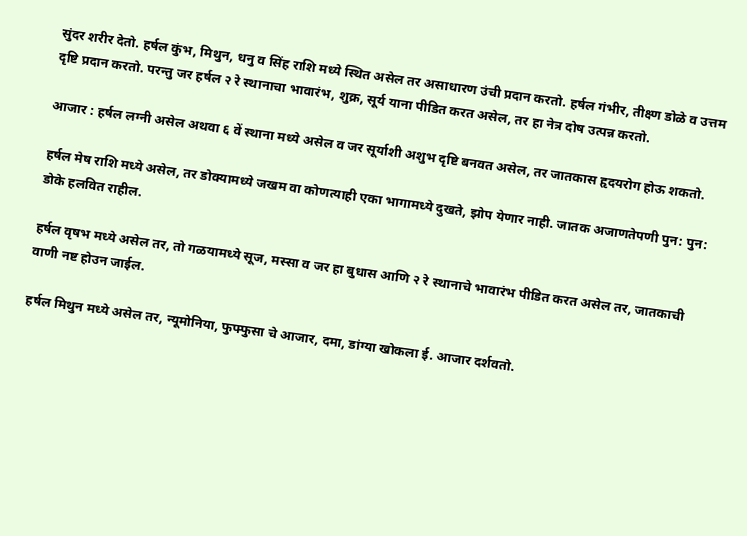सुंदर शरीर देतो. हर्षल कुंभ, मिथुन, धनु व सिंह राशि मध्ये स्थित असेल तर असाधारण उंची प्रदान करतो. हर्षल गंभीर, तीक्ष्ण डोळे व उत्तम दृष्टि प्रदान करतो. परन्तु जर हर्षल २ रे स्थानाचा भावारंभ, शुक्र, सूर्य याना पीडित करत असेल, तर हा नेत्र दोष उत्पन्न करतो.

आजार : हर्षल लग्नी असेल अथवा ६ वें स्थाना मध्ये असेल व जर सूर्याशी अशुभ दृष्टि बनवत असेल, तर जातकास हृदयरोग होऊ शकतो.

हर्षल मेष राशि मध्ये असेल, तर डोक्यामध्ये जखम वा कोणत्याही एका भागामध्ये दुखते, झोप येणार नाही. जातक अजाणतेपणी पुन: पुन: डोके हलवित राहील.

हर्षल वृषभ मध्ये असेल तर, तो गळयामध्ये सूज, मस्सा व जर हा बुधास आणि २ रे स्थानाचे भावारंभ पीडित करत असेल तर, जातकाची वाणी नष्ट होउन जाईल.

हर्षल मिथुन मध्ये असेल तर, न्यूमोनिया, फुफ्फुसा चे आजार, दमा, डांग्या खोकला ई. आजार दर्शवतो.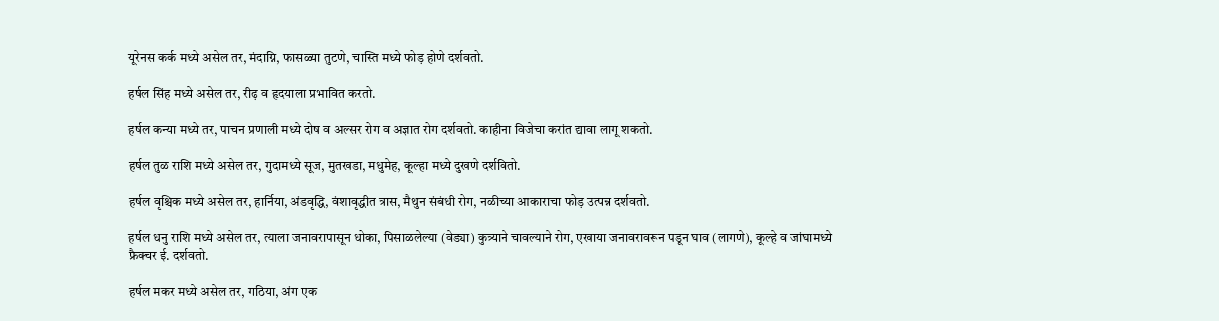यूरेनस कर्क मध्ये असेल तर, मंदाग्नि, फासळ्या तुटणे, चास्ति मध्ये फोड़ होणे दर्शवतो.

हर्षल सिंह मध्ये असेल तर, रीढ़ व हृदयाला प्रभावित करतो.

हर्षल कन्या मध्ये तर, पाचन प्रणाली मध्ये दोष व अल्सर रोग व अज्ञात रोग दर्शवतो. काहीना विजेचा करांत द्यावा लागू शकतो.

हर्षल तुळ राशि मध्ये असेल तर, गुदामध्ये सूज, मुतखडा, मधुमेह, कूल्हा मध्ये दुखणे दर्शवितो.

हर्षल वृश्चिक मध्ये असेल तर, हार्निया, अंडवृद्धि, वंशावृद्धीत त्रास, मैथुन संबंधी रोग, नळीच्या आकाराचा फोड़ उत्पन्न दर्शवतो.

हर्षल धनु राशि मध्ये असेल तर, त्याला जनावरापासून धोका, पिसाळलेल्या (वेड्या) कुत्र्याने चावल्याने रोग, एखाया जनावरावरून पडून घाव (लागणे), कूल्हे व जांघामध्ये फ्रैक्चर ई. दर्शवतो.

हर्षल मकर मध्ये असेल तर, गठिया, अंग एक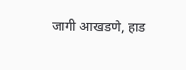जागी आखडणे, हाड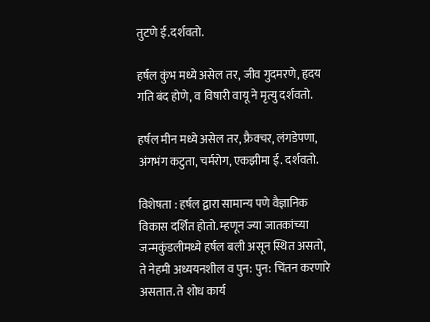तुटणे ई.दर्शवतो.

हर्षल कुंभ मध्ये असेल तर, जीव गुदमरणे, हृदय गति बंद होणे, व विषारी वायू ने मृत्यु दर्शवतो.

हर्षल मीन मध्ये असेल तर, फ्रैक्चर, लंगडेपणा, अंगभंग कटुता, चर्मरोग, एकझीमा ई. दर्शवतो.

विशेषता : हर्षल द्वारा सामान्य पणे वैज्ञानिक विकास दर्शित होतो. म्हणून ज्या जातकांच्या जन्मकुंडलीमध्ये हर्षल बली असून स्थित असतो, ते नेहमी अध्ययनशील व पुन: पुन: चिंतन करणारे असतात. ते शोध कार्य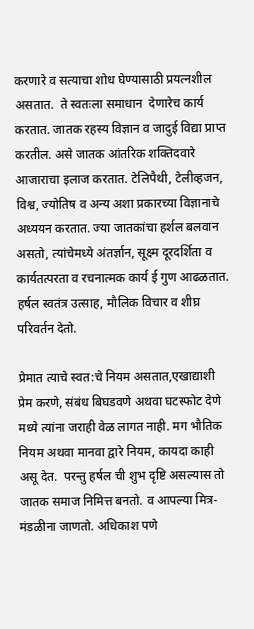करणारे व सत्याचा शोध घेण्यासाठी प्रयत्नशील असतात.  ते स्वतःला समाधान  देणारेच कार्य करतात. जातक रहस्य विज्ञान व जादुई विद्या प्राप्त करतील. असे जातक आंतरिक शक्तिदवारे आजाराचा इलाज करतात. टेलिपैथी, टेलीव्हजन, विश्व, ज्योतिष व अन्य अशा प्रकारच्या विज्ञानाचे अध्ययन करतात. ज्या जातकांचा हर्शल बलवान असतो, त्यांचेमध्ये अंतर्ज्ञान, सूक्ष्म दूरदर्शिता व कार्यतत्परता व रचनात्मक कार्य ई गुण आढळतात. हर्षल स्वतंत्र उत्साह, मौलिक विचार व शीघ्र परिवर्तन देतो.

प्रेमात त्याचे स्वत:चे नियम असतात,एखाद्याशी प्रेम करणे, संबंध बिघडवणे अथवा घटस्फोट देणे मध्ये त्यांना जराही वेळ लागत नाही. मग भौतिक नियम अथवा मानवा द्वारे नियम, कायदा काही असू देत.  परन्तु हर्षल ची शुभ दृष्टि असल्यास तो जातक समाज निमित्त बनतो. व आपल्या मित्र-मंडळीना जाणतो. अधिकाश पणे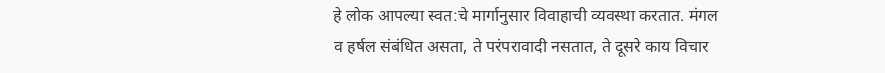हे लोक आपल्या स्वत:चे मार्गानुसार विवाहाची व्यवस्था करतात. मंगल व हर्षल संबंधित असता, ते परंपरावादी नसतात, ते दूसरे काय विचार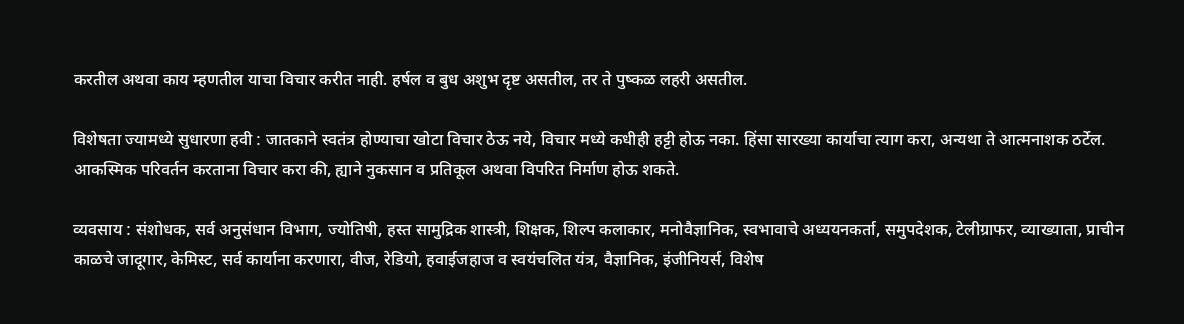करतील अथवा काय म्हणतील याचा विचार करीत नाही. हर्षल व बुध अशुभ दृष्ट असतील, तर ते पुष्कळ लहरी असतील.

विशेषता ज्यामध्ये सुधारणा हवी : जातकाने स्वतंत्र होण्याचा खोटा विचार ठेऊ नये, विचार मध्ये कधीही हट्टी होऊ नका. हिंसा सारख्या कार्याचा त्याग करा, अन्यथा ते आत्मनाशक ठर्टेल. आकस्मिक परिवर्तन करताना विचार करा की, ह्याने नुकसान व प्रतिकूल अथवा विपरित निर्माण होऊ शकते.

व्यवसाय : संशोधक, सर्व अनुसंधान विभाग, ज्योतिषी, हस्त सामुद्रिक शास्त्री, शिक्षक, शिल्प कलाकार, मनोवैज्ञानिक, स्वभावाचे अध्ययनकर्ता, समुपदेशक, टेलीग्राफर, व्याख्याता, प्राचीन काळचे जादूगार, केमिस्ट, सर्व कार्याना करणारा, वीज, रेडियो, हवाईजहाज व स्वयंचलित यंत्र, वैज्ञानिक, इंजीनियर्स, विशेष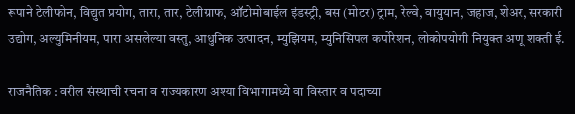रूपाने टेलीफोन, विद्युत प्रयोग, तारा, तार, टेलीग्राफ, ऑटोमोबाईल इंडस्ट्री, बस (मोटर) ट्राम, रेल्वे, वायुयान, जहाज, शेअर, सरकारी उद्योग, अल्युमिनीयम, पारा असलेल्या वस्तु, आधुनिक उत्पादन, म्युझियम, म्युनिसिपल कर्पोरेशन, लोकोपयोगी नियुक्त अणू शक्ती ई.

राजनैतिक : वरील संस्थाची रचना व राज्यकारण अश्या विभागामध्ये वा विस्तार व पदाच्या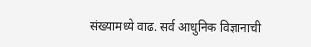संख्यामध्ये वाढ. सर्व आधुनिक विज्ञानाची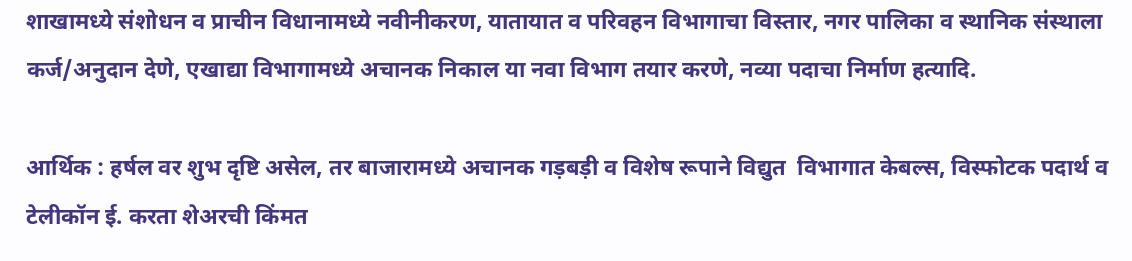शाखामध्ये संशोधन व प्राचीन विधानामध्ये नवीनीकरण, यातायात व परिवहन विभागाचा विस्तार, नगर पालिका व स्थानिक संस्थाला कर्ज/अनुदान देणे, एखाद्या विभागामध्ये अचानक निकाल या नवा विभाग तयार करणे, नव्या पदाचा निर्माण हत्यादि.

आर्थिक : हर्षल वर शुभ दृष्टि असेल, तर बाजारामध्ये अचानक गड़बड़ी व विशेष रूपाने विद्युत  विभागात केबल्स, विस्फोटक पदार्थ व टेलीकॉन ई. करता शेअरची किंमत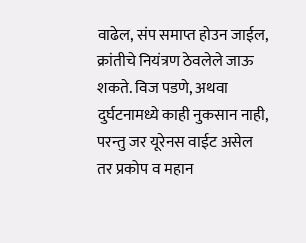वाढेल, संप समाप्त होउन जाईल, क्रांतीचे नियंत्रण ठेवलेले जाऊ शकते. विज पडणे, अथवा दुर्घटनामध्ये काही नुकसान नाही, परन्तु जर यूरेनस वाईट असेल तर प्रकोप व महान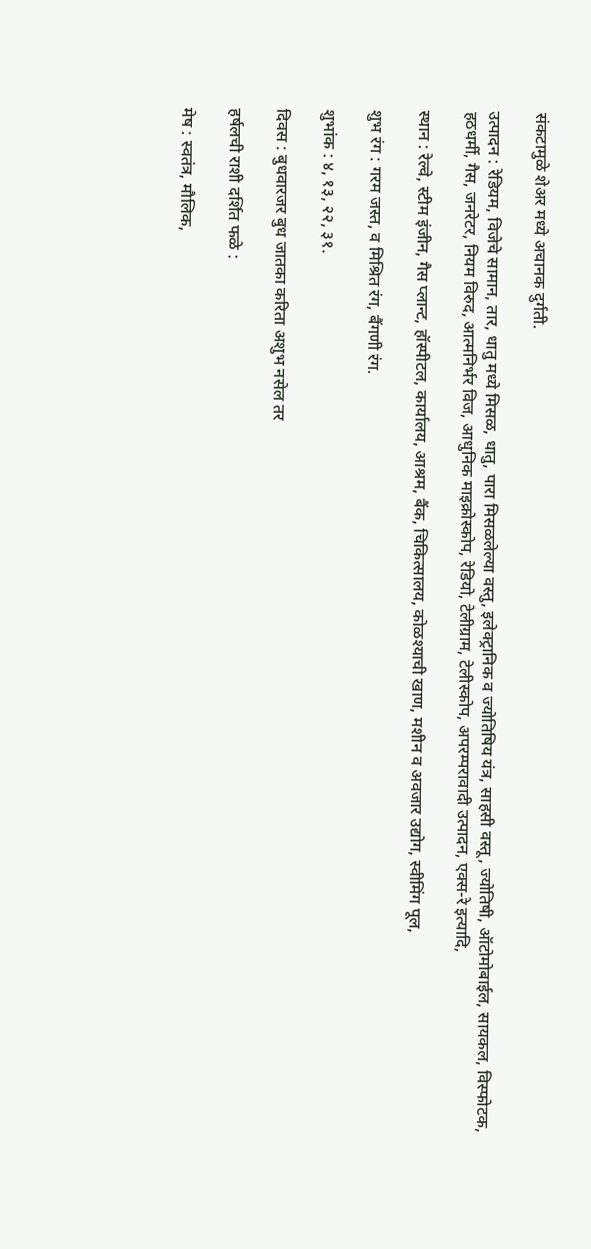संकटामुळे शेअर मध्ये अचानक दुर्गती.

उत्पादन : रेडियम, विजेचे सामान, तार, धातु मध्ये मिसळ, धातु, पारा मिसळलेल्या वस्तु, इलेक्ट्रानिक व ज्योतिषिय यंत्र, साहसी वस्तू, ज्योतिषी, ऑटोमोबाईल, सायकल, विस्फोटक, हठधर्मी, गैस, जनरेटर, नियम विरुद, आत्मनिर्भर विज, आधुनिक माइक्रोस्कोप, रेडियो, टेलीग्राम, टेलीस्कोप, अपरम्परावादी उत्पादन, एक्स-रे इत्यादि,

स्थान : रेल्वे, स्टीम इंजीन, गैस प्लान्ट, हॉस्पीटल, कार्यालय, आश्रम, बैंक, चिकित्सालय, कोळश्याची खाण, मशीन व अवजार उद्योग, स्वीमिंग पूल,

शुभ रंग : गरम जस्त, व मिश्रित रंग, बैंगणी रंग.

शुभांक : ४, १३, २२, ३१.

दिवस : बुधवारजर बुध जातका करिता अशुभ नसेल तर

हर्षलची राशी दर्शित फळे :

मेष : स्वतंत्र, मौलिक,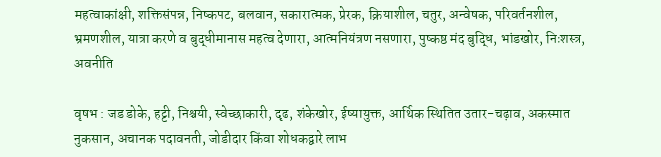महत्वाकांक्षी, शक्तिसंपन्न, निष्कपट, बलवान, सकारात्मक, प्रेरक, क्रियाशील, चतुर, अन्वेषक, परिवर्तनशील, भ्रमणशील, यात्रा करणे व बुद्धीमानास महत्व देणारा, आत्मनियंत्रण नसणारा, पुष्कष्ठ मंद बुद्धि, भांडखोर, निःशस्त्र, अवनीति

वृषभ : जड डोके, हट्टी, निश्चयी, स्वेच्छाकारी, दृढ, शंकेखोर, ईष्यायुक्त, आर्थिक स्थितित उतार-चढ़ाव, अकस्मात नुकसान, अचानक पदावनती, जोडीदार किंवा शोधकद्वारे लाभ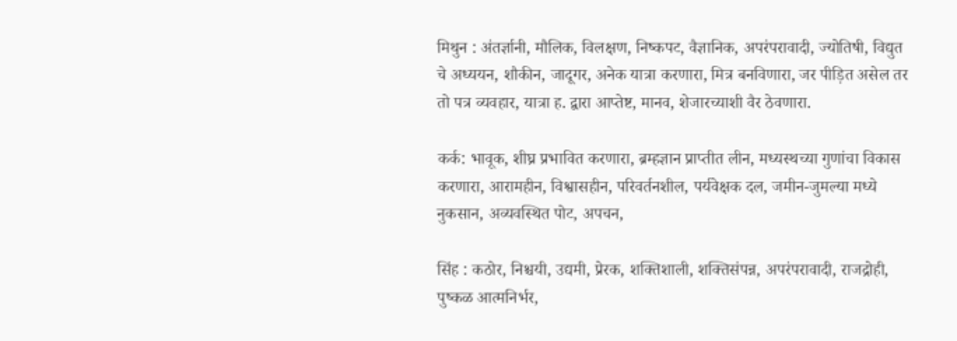मिथुन : अंतर्ज्ञानी, मौलिक, विलक्षण, निष्कपट, वैज्ञानिक, अपरंपरावादी, ज्योतिषी, विद्युत चे अध्ययन, शौकीन, जादूगर, अनेक यात्रा करणारा, मित्र बनविणारा, जर पीड़ित असेल तर तो पत्र व्यवहार, यात्रा ह. द्वारा आप्तेष्ट, मानव, शेजारच्याशी वैर ठेवणारा.

कर्क: भावूक, शीघ्र प्रभावित करणारा, ब्रम्हज्ञान प्राप्तीत लीन, मध्यस्थच्या गुणांचा विकास करणारा, आरामहीन, विश्वासहीन, परिवर्तनशील, पर्यवेक्षक दल, जमीन-जुमल्या मध्ये नुकसान, अव्यवस्थित पोट, अपचन,

सिंह : कठोर, निश्चयी, उद्यमी, प्रेरक, शक्तिशाली, शक्तिसंपन्न, अपरंपरावादी, राजद्रोही, पुष्कळ आत्मनिर्भर,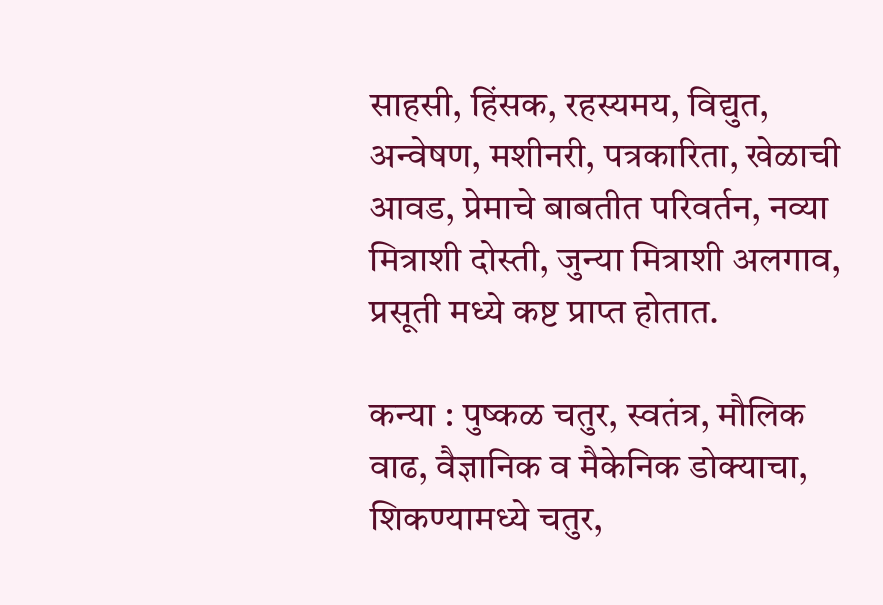साहसी, हिंसक, रहस्यमय, विद्युत, अन्वेषण, मशीनरी, पत्रकारिता, खेळाची आवड, प्रेमाचे बाबतीत परिवर्तन, नव्या मित्राशी दोस्ती, जुन्या मित्राशी अलगाव, प्रसूती मध्ये कष्ट प्राप्त होतात.

कन्या : पुष्कळ चतुर, स्वतंत्र, मौलिक वाढ, वैज्ञानिक व मैकेनिक डोक्याचा, शिकण्यामध्ये चतुर,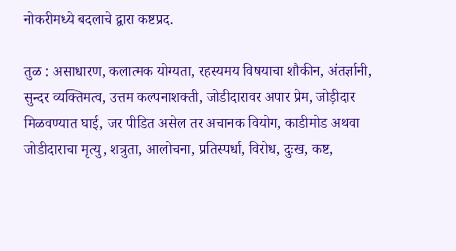नोकरीमध्ये बदलाचे द्वारा कष्टप्रद.

तुळ : असाधारण, कलात्मक योग्यता, रहस्यमय विषयाचा शौकीन, अंतर्ज्ञानी, सुन्दर व्यक्तिमत्व, उत्तम कल्पनाशक्ती, जोडीदारावर अपार प्रेम, जोड़ीदार मिळवण्यात घाई, जर पीडित असेल तर अचानक वियोग, काडीमोड अथवा जोडीदाराचा मृत्यु, शत्रुता, आलोचना, प्रतिस्पर्धा, विरोध, दुःख, कष्ट,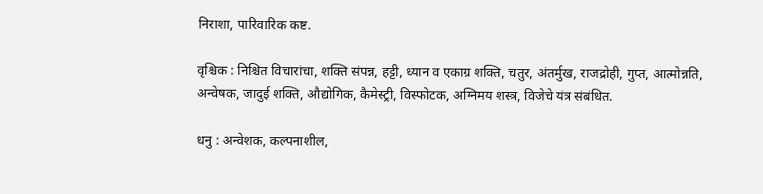निराशा, पारिवारिक कष्ट.

वृश्चिक : निश्चित विचारांचा, शक्ति संपन्न, हट्टी, ध्यान व एकाग्र शक्ति, चतुर, अंतर्मुख, राजद्रोही, गुप्त, आत्मोन्नति, अन्वेषक, जादुई शक्ति, औद्योगिक, कैमेस्ट्री, विस्फोटक, अग्निमय शस्त्र, विजेचे यंत्र संबंधित.

धनु : अन्वेशक, कल्पनाशील,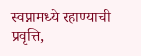स्वप्नामध्ये रहाण्याची प्रवृत्ति,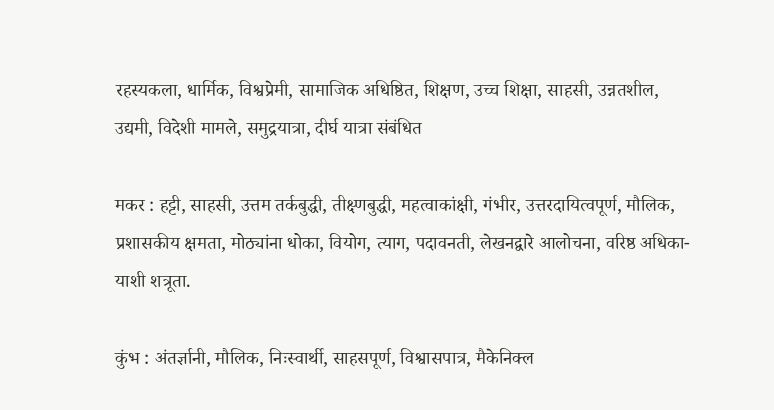रहस्यकला, धार्मिक, विश्वप्रेमी, सामाजिक अधिष्ठित, शिक्षण, उच्च शिक्षा, साहसी, उन्नतशील, उद्यमी, विदेशी मामले, समुद्रयात्रा, दीर्घ यात्रा संबंधित

मकर : हट्टी, साहसी, उत्तम तर्कबुद्धी, तीक्ष्णबुद्धी, महत्वाकांक्षी, गंभीर, उत्तरदायित्वपूर्ण, मौलिक, प्रशासकीय क्षमता, मोठ्यांना धोका, वियोग, त्याग, पदावनती, लेखनद्वारे आलोचना, वरिष्ठ अधिका-याशी शत्रूता.

कुंभ : अंतर्ज्ञानी, मौलिक, निःस्वार्थी, साहसपूर्ण, विश्वासपात्र, मैकेनिक्ल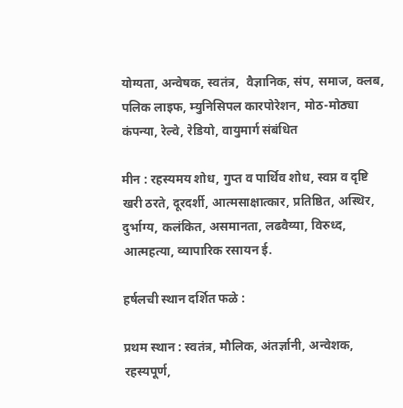योग्यता, अन्वेषक, स्वतंत्र,  वैज्ञानिक, संप, समाज, क्लब, पलिक लाइफ, म्युनिसिपल कारपोरेशन, मोठ-मोठ्या कंपन्या, रेल्वे, रेडियो, वायुमार्ग संबंधित

मीन : रहस्यमय शोध, गुप्त व पार्थिव शोध, स्वप्न व दृष्टि खरी ठरते, दूरदर्शी, आत्मसाक्षात्कार, प्रतिष्ठित, अस्थिर, दुर्भाग्य, कलंकित, असमानता, लढवैय्या, विरुध्द, आत्महत्या, व्यापारिक रसायन ई.

हर्षलची स्थान दर्शित फळे :

प्रथम स्थान : स्वतंत्र, मौलिक, अंतर्ज्ञानी, अन्वेशक, रहस्यपूर्ण,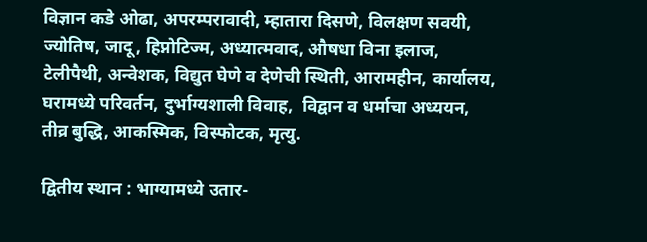विज्ञान कडे ओढा, अपरम्परावादी, म्हातारा दिसणे, विलक्षण सवयी, ज्योतिष, जादू, हिप्नोटिज्म, अध्यात्मवाद, औषधा विना इलाज, टेलीपैथी, अन्वेशक, विद्युत घेणे व देणेची स्थिती, आरामहीन, कार्यालय, घरामध्ये परिवर्तन, दुर्भाग्यशाली विवाह,  विद्वान व धर्माचा अध्ययन, तीव्र बुद्धि, आकस्मिक, विस्फोटक, मृत्यु.

द्वितीय स्थान : भाग्यामध्ये उतार-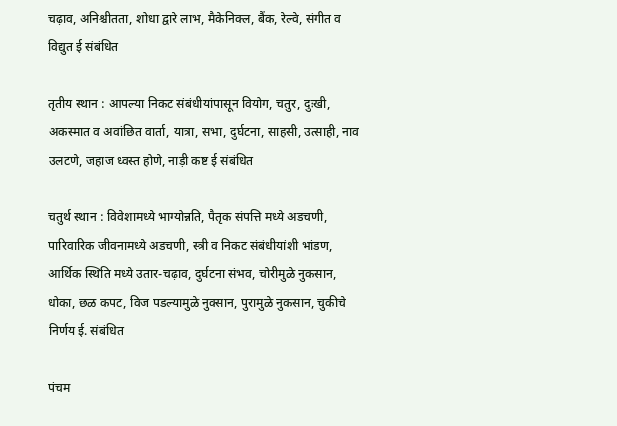चढ़ाव, अनिश्चीतता, शोधा द्वारे लाभ, मैकेनिक्ल, बैंक, रेल्वे, संगीत व विद्युत ई संबंधित

तृतीय स्थान : आपल्या निकट संबंधीयांपासून वियोग, चतुर, दुःखी, अकस्मात व अवांछित वार्ता, यात्रा, सभा, दुर्घटना, साहसी, उत्साही, नाव उलटणे, जहाज ध्वस्त होणे, नाड़ी कष्ट ई संबंधित

चतुर्थ स्थान : विवेशामध्ये भाग्योन्नति, पैतृक संपत्ति मध्ये अडचणी, पारिवारिक जीवनामध्ये अडचणी, स्त्री व निकट संबंधीयांशी भांडण, आर्थिक स्थिति मध्ये उतार-चढ़ाव, दुर्घटना संभव, चोरीमुळे नुकसान, धोका, छळ कपट, विज पडल्यामुळे नुक्सान, पुरामुळे नुकसान, चुकीचे निर्णय ई. संबंधित

पंचम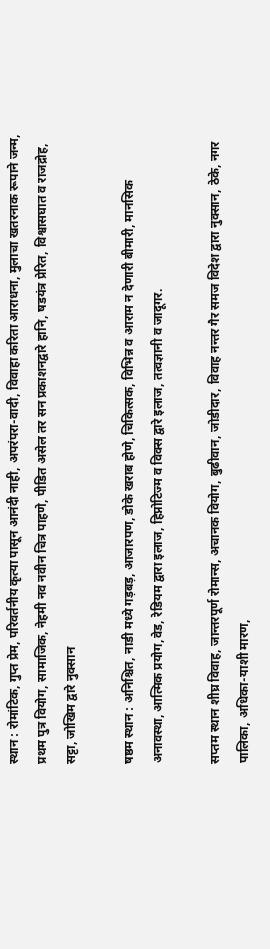स्थान : रोमांटिक, गुप्त प्रेम, परिवर्तनीय कृत्या पासून आनंदी नाही, अपरंपरा-वादी, विवाहा करिता आराधना, मुलाचा खतरनाक रूपाने जन्म, प्रथम पुत्र वियोग, सामाजिक, नेहमी नव नवीन चित्र पाहणे, पीडित असेल तर सन प्रकाशनद्वारे हानि, षडयंत्र प्रेरित, विश्वासघात व राजद्रोह, सट्टा, जोखिम द्वारे नुक्सान

षष्ठम स्थान : अनिश्चित, नाडी मध्ये गड़बड़, आजारपण, डोके खराब होणे, चिकित्सक, विभिन्न व आराम न देणारी बीमारी, मानसिक अनावस्था, आत्मिक प्रयोग,वेड, रेडियम द्वारा इलाज, हिप्नोटिज्म व विक्स द्वारे इलाज, तत्वज्ञानी व जादूगर.

सप्तम स्थान शीघ्र विवाह, जान्तरपूर्ण रोमान्स, अचानक वियोग, बुढीवान, जोडीदार, विवाह नन्तर गैर समज विदेश द्वारा नुक्सान, ठेके, नगर पालिका, अधिका-याशी मारण,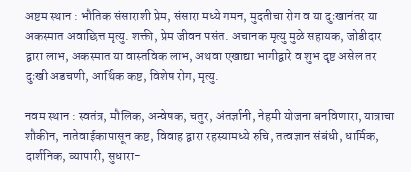अष्टम स्थान : भौतिक संसाराशी प्रेम, संसारा मध्ये गमन, मुदतीचा रोग व या दुःखानंतर या अकस्मात अवाछित्त मृत्यु. शक्ती, प्रेम जीवन पसंत. अचानक मृत्यु मुळे सहायक, जोडीदार द्वारा लाभ, अकस्मात या वास्तविक लाभ, अथवा एखाद्या भागीद्वारे व शुभ दृष्ट असेल तर दुःखी अडचणी, आर्थिक कष्ट, विशेष रोग, मृत्यु.

नवम स्थान : स्वतंत्र, मौलिक, अन्वेषक, चतुर, अंतर्ज्ञानी, नेहमी योजना बनविणारा, यात्राचा शौकीन, नातेवाईकापासून कष्ट, विवाह द्वारा रहस्यामध्ये रुचि, तत्वज्ञान संबंधी, धार्मिक, दार्शनिक, व्यापारी, सुधारा-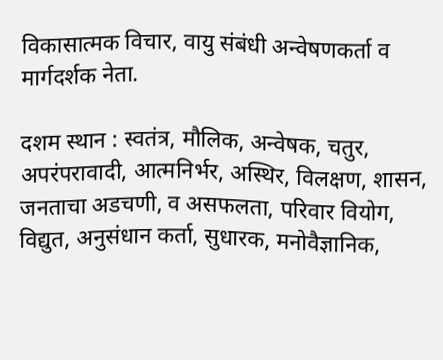विकासात्मक विचार, वायु संबंधी अन्वेषणकर्ता व मार्गदर्शक नेता.

दशम स्थान : स्वतंत्र, मौलिक, अन्वेषक, चतुर, अपरंपरावादी, आत्मनिर्भर, अस्थिर, विलक्षण, शासन, जनताचा अडचणी, व असफलता, परिवार वियोग, विद्युत, अनुसंधान कर्ता, सुधारक, मनोवैज्ञानिक,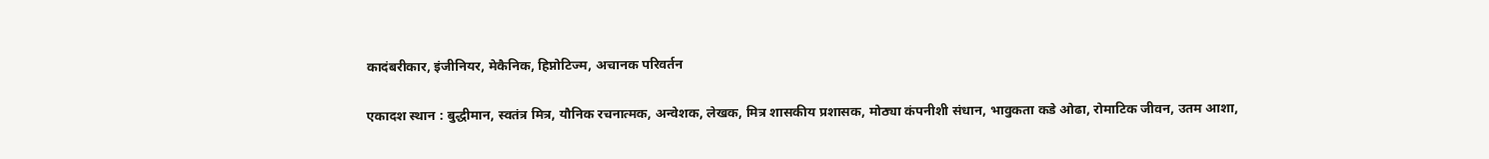कादंबरीकार, इंजीनियर, मेकैनिक, हिप्नोटिज्म, अचानक परिवर्तन

एकादश स्थान : बुद्धीमान, स्वतंत्र मित्र, यौनिक रचनात्मक, अन्वेशक, लेखक, मित्र शासकीय प्रशासक, मोठ्या कंपनीशी संधान, भावुकता कडे ओढा, रोमाटिक जीवन, उतम आशा,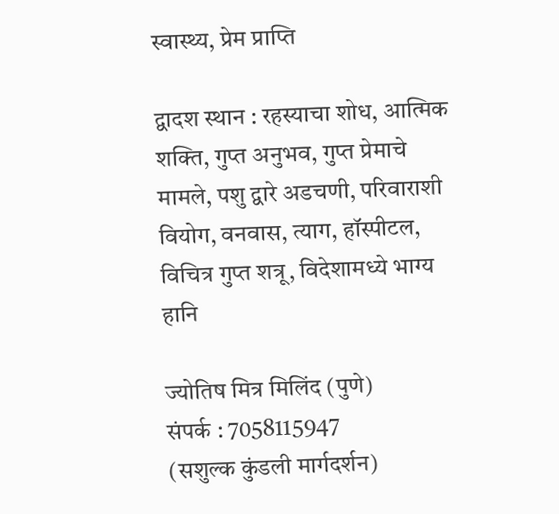स्वास्थ्य, प्रेम प्राप्ति

द्वादश स्थान : रहस्याचा शोध, आत्मिक शक्ति, गुप्त अनुभव, गुप्त प्रेमाचे मामले, पशु द्वारे अडचणी, परिवाराशी वियोग, वनवास, त्याग, हॉस्पीटल, विचित्र गुप्त शत्रू, विदेशामध्ये भाग्य हानि

ज्योतिष मित्र मिलिंद (पुणे)
संपर्क : 7058115947
(सशुल्क कुंडली मार्गदर्शन)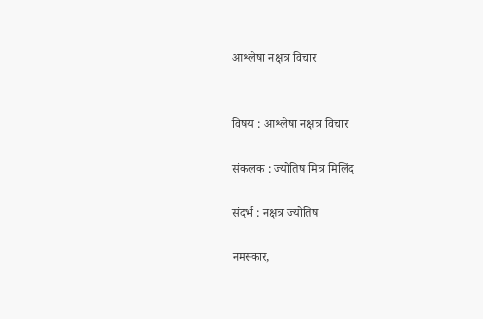आश्लेषा नक्षत्र विचार


विषय : आश्लेषा नक्षत्र विचार

संकलक : ज्योतिष मित्र मिलिंद

संदर्भ : नक्षत्र ज्योतिष

नमस्कार,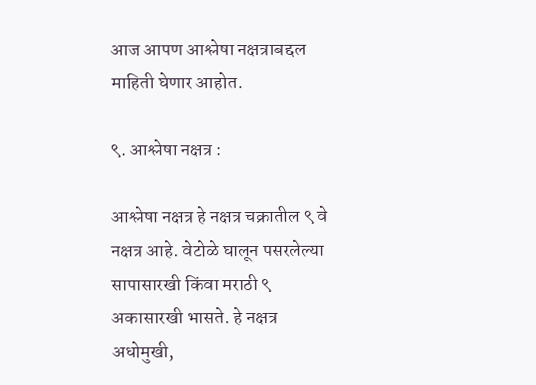आज आपण आश्लेषा नक्षत्राबद्दल माहिती घेणार आहोत.

९. आश्लेषा नक्षत्र :

आश्लेषा नक्षत्र हे नक्षत्र चक्रातील ९ वे नक्षत्र आहे. वेटोळे घालून पसरलेल्या सापासारखी किंवा मराठी ९ अकासारखी भासते. हे नक्षत्र अधोमुखी,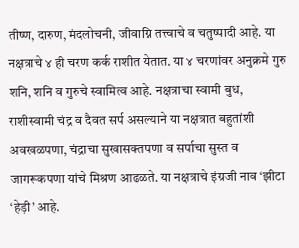तीष्ण, दारुण, मंदलोचनी, जीवाग्नि तत्त्वाचे व चतुष्पादी आहे. या नक्षत्राचे ४ ही चरण कर्क राशीत येतात. या ४ चरणांवर अनुक्रमे गुरु शनि, शनि व गुरुचे स्वामित्व आहे. नक्षत्राचा स्वामी बुध, राशीस्वामी चंद्र व दैवत सर्प असल्याने या नक्षत्रात बहुतांशी अवखळपणा, चंद्राचा सुखासक्तपणा व सर्पाचा सुस्त व जागरूकपणा यांचे मिश्रण आढळते. या नक्षत्राचे इंग्रजी नाव ‘झीटा ‘हेड़ी’ आहे.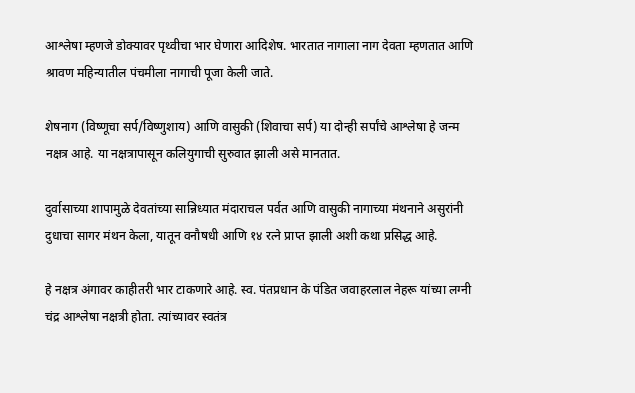आश्लेषा म्हणजे डोक्यावर पृथ्वीचा भार घेणारा आदिशेष. भारतात नागाला नाग देवता म्हणतात आणि श्रावण महिन्यातील पंचमीला नागाची पूजा केली जाते.

शेषनाग (विष्णूचा सर्प/विष्णुशाय) आणि वासुकी (शिवाचा सर्प) या दोन्ही सर्पांचे आश्लेषा हे जन्म नक्षत्र आहे. या नक्षत्रापासून कलियुगाची सुरुवात झाली असे मानतात.

दुर्वासाच्या शापामुळे देवतांच्या सान्निध्यात मंदाराचल पर्वत आणि वासुकी नागाच्या मंथनाने असुरांनी दुधाचा सागर मंथन केला, यातून वनौषधी आणि १४ रत्ने प्राप्त झाली अशी कथा प्रसिद्ध आहे.

हे नक्षत्र अंगावर काहीतरी भार टाकणारे आहे. स्व. पंतप्रधान के पंडित जवाहरलाल नेहरू यांच्या लग्नी चंद्र आश्लेषा नक्षत्री होता. त्यांच्यावर स्वतंत्र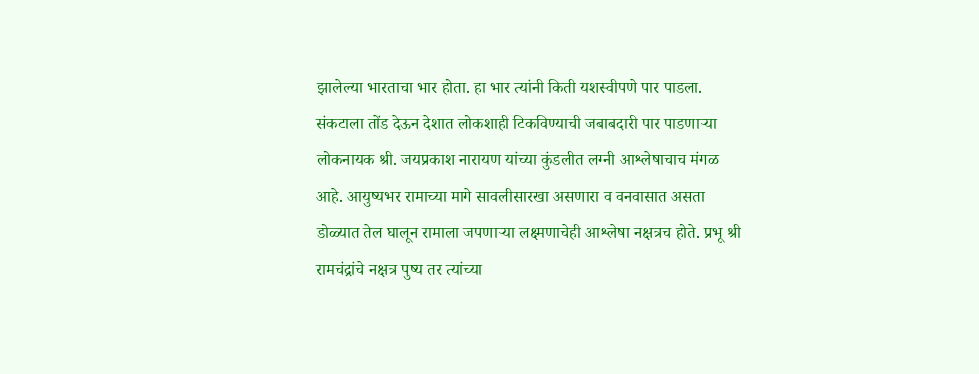झालेल्या भारताचा भार होता. हा भार त्यांनी किती यशस्वीपणे पार पाडला. संकटाला तोंड देऊन देशात लोकशाही टिकविण्याची जबाबदारी पार पाडणाऱ्या लोकनायक श्री. जयप्रकाश नारायण यांच्या कुंडलीत लग्नी आश्लेषाचाच मंगळ आहे. आयुष्यभर रामाच्या मागे सावलीसारखा असणारा व वनवासात असता डोळ्यात तेल घालून रामाला जपणाऱ्या लक्ष्मणाचेही आश्लेषा नक्षत्रच होते. प्रभू श्री रामचंद्रांचे नक्षत्र पुष्य तर त्यांच्या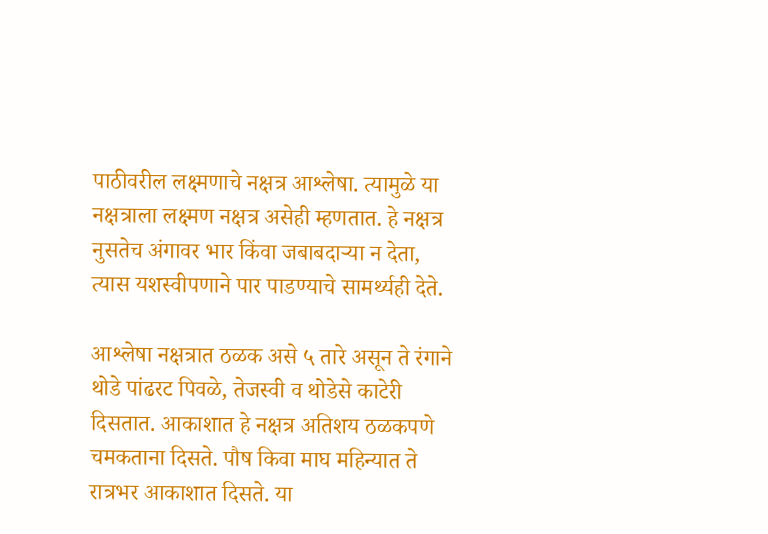पाठीवरील लक्ष्मणाचे नक्षत्र आश्लेषा. त्यामुळे या नक्षत्राला लक्ष्मण नक्षत्र असेही म्हणतात. हे नक्षत्र नुसतेच अंगावर भार किंवा जबाबदाऱ्या न देता, त्यास यशस्वीपणाने पार पाडण्याचे सामर्थ्यही देते.

आश्लेषा नक्षत्रात ठळक असे ५ तारे असून ते रंगाने थोडे पांढरट पिवळे, तेजस्वी व थोडेसे काटेरी दिसतात. आकाशात हे नक्षत्र अतिशय ठळकपणे चमकताना दिसते. पौष किवा माघ महिन्यात ते रात्रभर आकाशात दिसते. या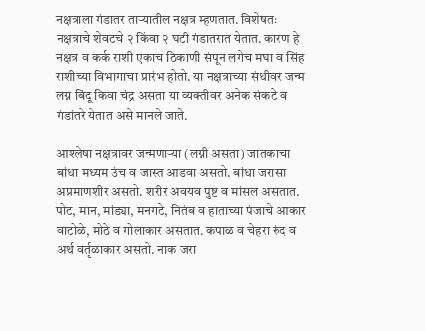नक्षत्राला गंडातर ताऱ्यातील नक्षत्र म्हणतात. विशेषतः नक्षत्राचे शेवटचे २ किंवा २ घटी गंडातरात येतात. कारण हे नक्षत्र व कर्क राशी एकाच ठिकाणी संपून लगेच मघा व सिंह राशीच्या विभागाचा प्रारंभ होतो. या नक्षत्राच्या संधीवर जन्म लग्न बिंदू किवा चंद्र असता या व्यक्तीवर अनेक संकटे व गंडांतरे येतात असे मानले जाते.

आश्लेषा नक्षत्रावर जन्मणाऱ्या (लग्नी असता) जातकाचा बांधा मध्यम उंच व जास्त आडवा असतो. बांधा जरासा अप्रमाणशीर असतो. शरीर अवयव पुष्ट व मांसल असतात. पोट, मान, मांड्या, मनगटे, नितंब व हाताच्या पंजाचे आकार वाटोळे, मोठे व गोलाकार असतात. कपाळ व चेहरा रुंद व अर्थ वर्तृळाकार असतो. नाक जरा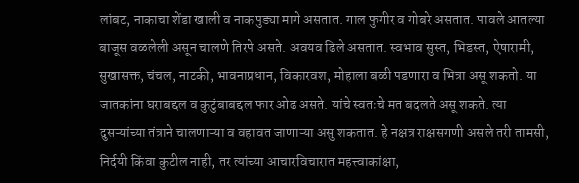लांबट, नाकाचा शेंडा खाली व नाकपुड्या मागे असतात. गाल फुगीर व गोबरे असतात. पावले आतल्या बाजूस वळलेली असून चालणे तिरपे असते. अवयव ढिले असतात. स्वभाव सुस्त, भिडस्त, ऐषारामी, सुखासक्त, चंचल, नाटकी, भावनाप्रधान, विकारवश, मोहाला बळी पडणारा व भित्रा असू शकतो. या जातकांना घराबद्दल व कुटुंबाबद्दल फार ओढ असते. यांचे स्वतःचे मत बदलते असू शकते. त्या दुसऱ्यांच्या तंत्राने चालणाऱ्या व वहावत जाणाऱ्या असु शकतात. हे नक्षत्र राक्षसगणी असले तरी तामसी, निर्दयी किंवा कुटील नाही, तर त्यांच्या आचारविचारात महत्त्वाकांक्षा,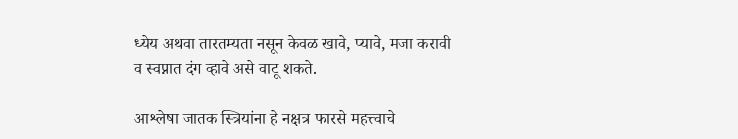ध्येय अथवा तारतम्यता नसून केवळ खावे, प्यावे, मजा करावी व स्वप्नात दंग व्हावे असे वाटू शकते.

आश्लेषा जातक स्त्रियांना हे नक्षत्र फारसे महत्त्वाचे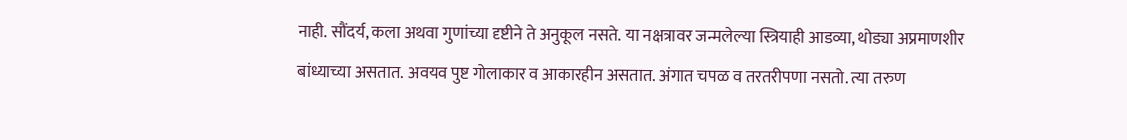नाही. सौंदर्य, कला अथवा गुणांच्या दृष्टीने ते अनुकूल नसते. या नक्षत्रावर जन्मलेल्या स्त्रियाही आडव्या, थोड्या अप्रमाणशीर बांध्याच्या असतात. अवयव पुष्ट गोलाकार व आकारहीन असतात. अंगात चपळ व तरतरीपणा नसतो. त्या तरुण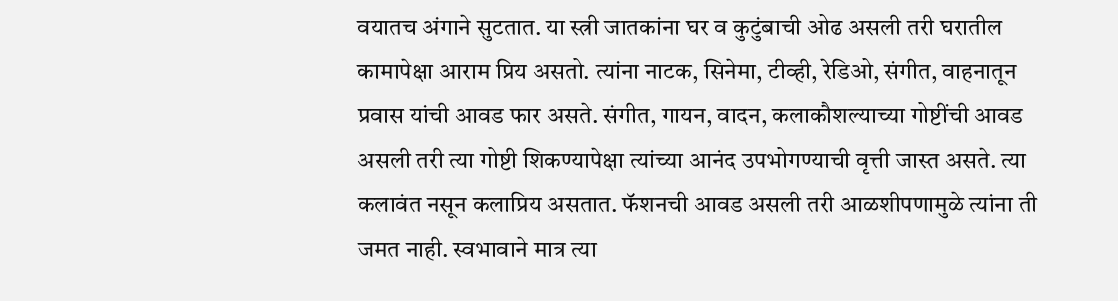वयातच अंगाने सुटतात. या स्त्री जातकांना घर व कुटुंबाची ओढ असली तरी घरातील कामापेक्षा आराम प्रिय असतो. त्यांना नाटक, सिनेमा, टीव्ही, रेडिओ, संगीत, वाहनातून प्रवास यांची आवड फार असते. संगीत, गायन, वादन, कलाकौशल्याच्या गोष्टींची आवड असली तरी त्या गोष्टी शिकण्यापेक्षा त्यांच्या आनंद उपभोगण्याची वृत्ती जास्त असते. त्या कलावंत नसून कलाप्रिय असतात. फॅशनची आवड असली तरी आळशीपणामुळे त्यांना ती जमत नाही. स्वभावाने मात्र त्या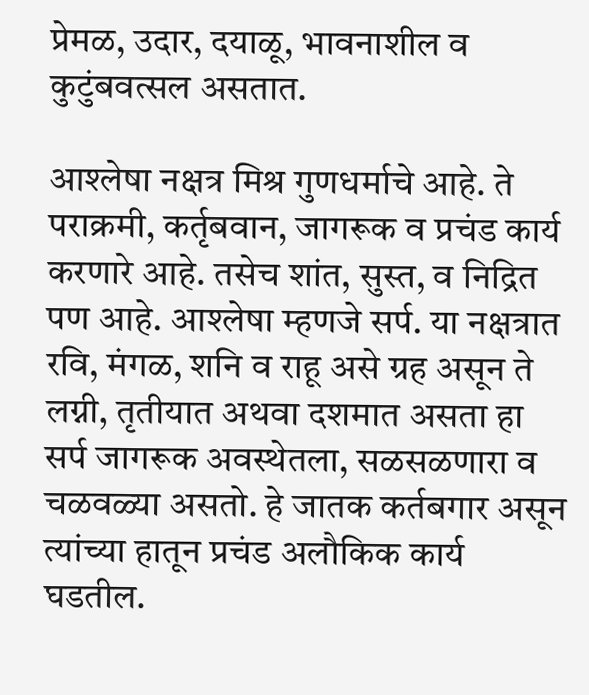प्रेमळ, उदार, दयाळू, भावनाशील व कुटुंबवत्सल असतात.

आश्लेषा नक्षत्र मिश्र गुणधर्माचे आहे. ते पराक्रमी, कर्तृबवान, जागरूक व प्रचंड कार्य करणारे आहे. तसेच शांत, सुस्त, व निद्रित पण आहे. आश्लेषा म्हणजे सर्प. या नक्षत्रात रवि, मंगळ, शनि व राहू असे ग्रह असून ते लग्नी, तृतीयात अथवा दशमात असता हा सर्प जागरूक अवस्थेतला, सळसळणारा व चळवळ्या असतो. हे जातक कर्तबगार असून त्यांच्या हातून प्रचंड अलौकिक कार्य घडतील.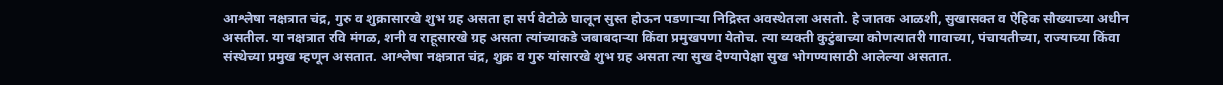आश्लेषा नक्षत्रात चंद्र, गुरु व शुक्रासारखे शुभ ग्रह असता हा सर्प वेटोळे घालून सुस्त होऊन पडणाऱ्या निद्रिस्त अवस्थेतला असतो. हे जातक आळशी, सुखासक्त व ऐहिक सौख्याच्या अधीन असतील. या नक्षत्रात रवि मंगळ, शनी व राहूसारखे ग्रह असता त्यांच्याकडे जबाबदाऱ्या किंवा प्रमुखपणा येतोच. त्या व्यक्ती कुटुंबाच्या कोणत्यातरी गावाच्या, पंचायतीच्या, राज्याच्या किंवा संस्थेच्या प्रमुख म्हणून असतात. आश्लेषा नक्षत्रात चंद्र, शुक्र व गुरु यांसारखे शुभ ग्रह असता त्या सुख देण्यापेक्षा सुख भोगण्यासाठी आलेल्या असतात.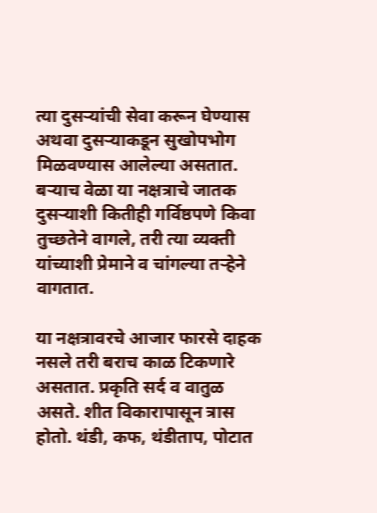त्या दुसऱ्यांची सेवा करून घेण्यास अथवा दुसऱ्याकडून सुखोपभोग मिळवण्यास आलेल्या असतात. बऱ्याच वेळा या नक्षत्राचे जातक दुसऱ्याशी कितीही गर्विष्ठपणे किवा तुच्छतेने वागले, तरी त्या व्यक्ती यांच्याशी प्रेमाने व चांगल्या तऱ्हेने वागतात.

या नक्षत्रावरचे आजार फारसे दाहक नसले तरी बराच काळ टिकणारे असतात. प्रकृति सर्द व वातुळ असते. शीत विकारापासून त्रास होतो. थंडी, कफ, थंडीताप, पोटात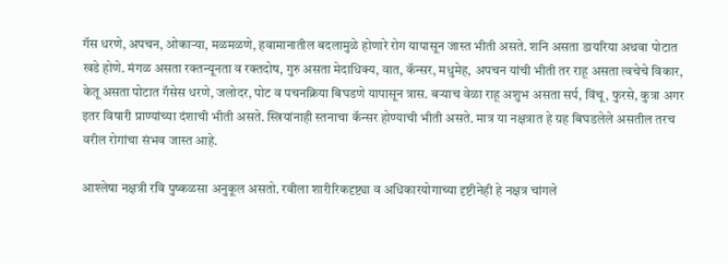गॅस धरणे, अपचन, ओकाऱ्या, मळमळणे, हवामानातील बदलामुळे होणारे रोग यापासून जास्त भीती असते. शनि असता डायरिया अथवा पोटात खडे होणे. मंगळ असता रक्तन्यूनता व रक्तदोष, गुरु असता मेदाधिक्य, वात, कॅन्सर, मधुमेह, अपचन यांची भीती तर राहू असता त्वचेचे विकार, केतू असता पोटात गॅसेस धरणे, जलोदर, पोट व पचनक्रिया बिघडणे यापासून त्रास. बऱ्याच वेळा राहू अशुभ असता सर्प, विंचू, फुरसे, कुत्रा अगर इतर विषारी प्राण्यांच्या दंशाची भीती असते. स्त्रियांनाही स्तनाचा कॅन्सर होण्याची भीती असते. मात्र या नक्षत्रात हे ग्रह बिघडलेले असतील तरच वरील रोगांचा संभव जास्त आहे.

आश्लेषा नक्षत्री रवि पुष्कळसा अनुकूल असतो. रवीला शारीरिकदृष्ट्या व अधिकारयोगाच्या दृष्टीनेही हे नक्षत्र चांगले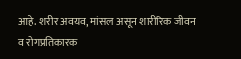आहे. शरीर अवयव, मांसल असून शारीरिक जीवन व रोगप्रतिकारक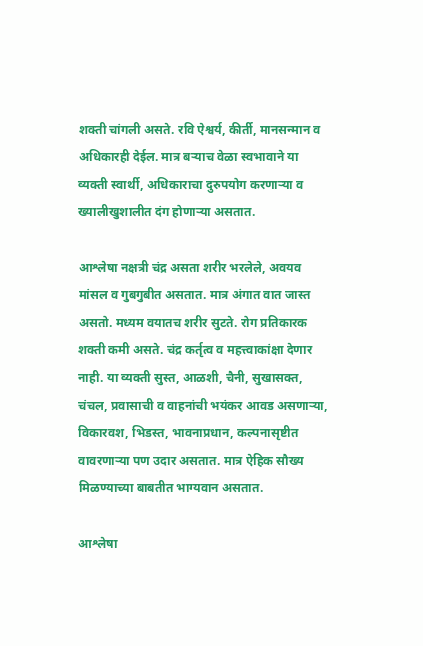शक्ती चांगली असते. रवि ऐश्वर्य, कीर्ती, मानसन्मान व अधिकारही देईल. मात्र बऱ्याच वेळा स्वभावाने या व्यक्ती स्वार्थी, अधिकाराचा दुरुपयोग करणाऱ्या व ख्यालीखुशालीत दंग होणाऱ्या असतात.

आश्लेषा नक्षत्री चंद्र असता शरीर भरलेले, अवयव मांसल व गुबगुबीत असतात. मात्र अंगात वात जास्त असतो. मध्यम वयातच शरीर सुटते. रोग प्रतिकारक शक्ती कमी असते. चंद्र कर्तृत्व व महत्त्वाकांक्षा देणार नाही. या व्यक्ती सुस्त, आळशी, चैनी, सुखासक्त, चंचल, प्रवासाची व वाहनांची भयंकर आवड असणाऱ्या, विकारवश, भिडस्त, भावनाप्रधान, कल्पनासृष्टीत वावरणाऱ्या पण उदार असतात. मात्र ऐहिक सौख्य मिळण्याच्या बाबतीत भाग्यवान असतात.

आश्लेषा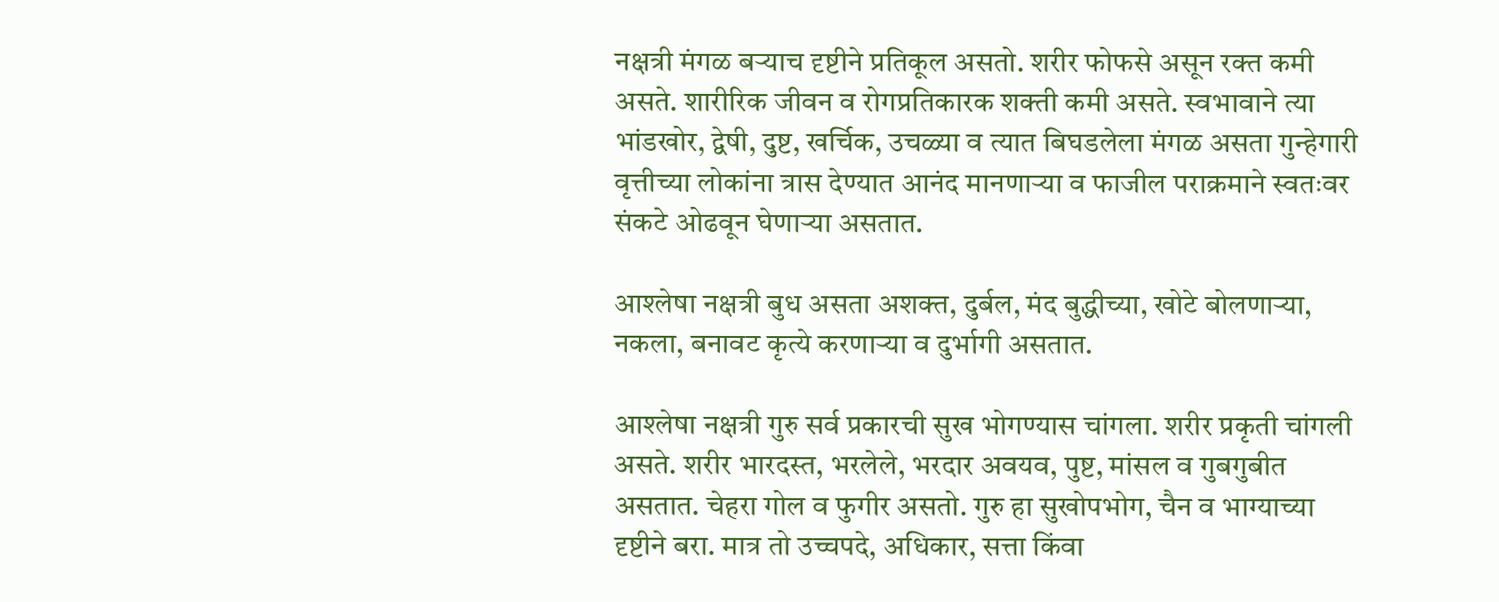नक्षत्री मंगळ बऱ्याच दृष्टीने प्रतिकूल असतो. शरीर फोफसे असून रक्त कमी असते. शारीरिक जीवन व रोगप्रतिकारक शक्ती कमी असते. स्वभावाने त्या भांडखोर, द्वेषी, दुष्ट, खर्चिक, उचळ्या व त्यात बिघडलेला मंगळ असता गुन्हेगारी वृत्तीच्या लोकांना त्रास देण्यात आनंद मानणाऱ्या व फाजील पराक्रमाने स्वतःवर संकटे ओढवून घेणाऱ्या असतात.

आश्लेषा नक्षत्री बुध असता अशक्त, दुर्बल, मंद बुद्धीच्या, खोटे बोलणाऱ्या, नकला, बनावट कृत्ये करणाऱ्या व दुर्भागी असतात.

आश्लेषा नक्षत्री गुरु सर्व प्रकारची सुख भोगण्यास चांगला. शरीर प्रकृती चांगली असते. शरीर भारदस्त, भरलेले, भरदार अवयव, पुष्ट, मांसल व गुबगुबीत असतात. चेहरा गोल व फुगीर असतो. गुरु हा सुखोपभोग, चैन व भाग्याच्या दृष्टीने बरा. मात्र तो उच्चपदे, अधिकार, सत्ता किंवा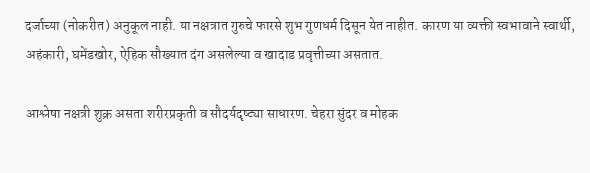दर्जाच्या (नोकरीत) अनुकूल नाही. या नक्षत्रात गुरुचे फारसे शुभ गुणधर्म दिसून येत नाहीत. कारण या व्यक्ती स्वभावाने स्वार्थी, अहंकारी, घमेंडखोर, ऐहिक सौख्यात दंग असलेल्या व खादाड प्रवृत्तीच्या असतात.

आश्लेषा नक्षत्री शुक्र असता शरीरप्रकृती व सौदर्यदृष्ट्या साधारण. चेहरा सुंदर व मोहक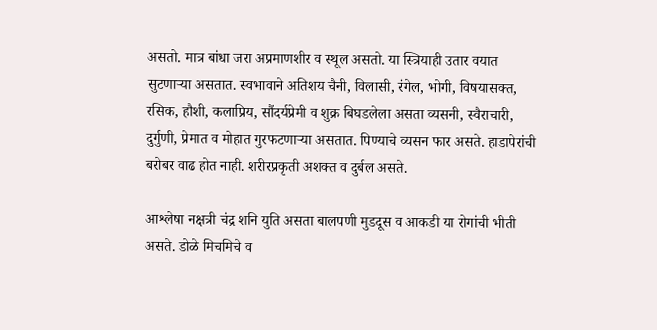असतो. मात्र बांधा जरा अप्रमाणशीर व स्थूल असतो. या स्त्रियाही उतार वयात सुटणाऱ्या असतात. स्वभावाने अतिशय चैनी, विलासी, रंगेल, भोगी, विषयासक्त, रसिक, हौशी, कलाप्रिय, सौंदर्यप्रेमी व शुक्र बिघडलेला असता व्यसनी, स्वैराचारी, दुर्गुणी, प्रेमात व मोहात गुरफटणाऱ्या असतात. पिण्याचे व्यसन फार असते. हाडापेरांची बरोबर वाढ होत नाही. शरीरप्रकृती अशक्त व दुर्बल असते.

आश्लेषा नक्षत्री चंद्र शनि युति असता बालपणी मुडदूस व आकडी या रोगांची भीती असते. डोळे मिचमिचे व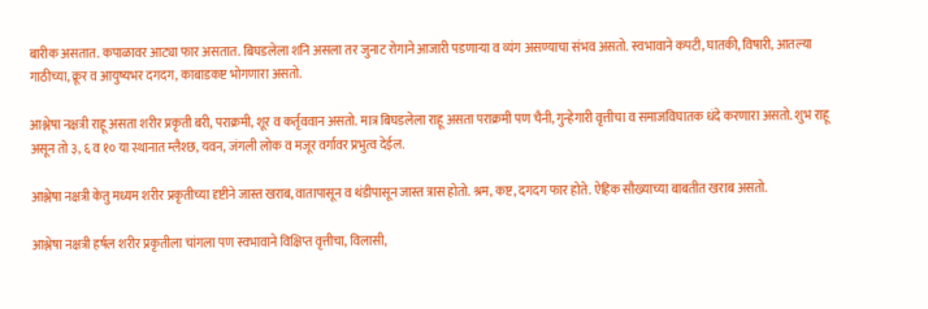बारीक असतात. कपाळावर आट्या फार असतात. बिघडलेला शनि असला तर जुनाट रोगाने आजारी पडणाऱ्या व व्यंग असण्याचा संभव असतो. स्वभावाने कपटी, घातकी, विषारी, आतल्या गाठीच्या, क्रूर व आयुष्यभर दगदग, काबाडकष्ट भोगणारा असतो.

आश्लेषा नक्षत्री राहू असता शरीर प्रकृती बरी, पराक्रमी, शूर व कर्तृववान असतो. मात्र बिघडलेला राहू असता पराक्रमी पण चैनी, गुन्हेगारी वृत्तीचा व समाजविघातक धंदे करणारा असतो. शुभ राहू असून तो ३, ६ व १० या स्थानात म्लैश्छ, यवन, जंगली लोक व मजूर वर्गावर प्रभुत्व देईल.

आश्लेषा नक्षत्री केतु मध्यम शरीर प्रकृतीच्या दृष्टीने जास्त खराब, वातापासून व थंडीपासून जास्त त्रास होतो. श्रम, कष्ट, दगदग फार होते. ऐहिक सौख्याच्या बाबतीत खराब असतो.

आश्लेषा नक्षत्री हर्षल शरीर प्रकृतीला चांगला पण स्वभावाने विक्षिप्त वृत्तीचा, विलासी,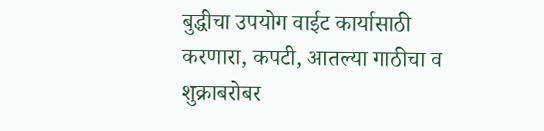बुद्धीचा उपयोग वाईट कार्यासाठी करणारा, कपटी, आतल्या गाठीचा व शुक्राबरोबर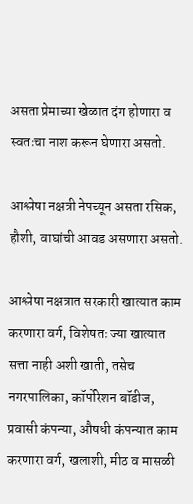असता प्रेमाच्या खेळात दंग होणारा व स्वतःचा नाश करून घेणारा असतो.

आश्लेषा नक्षत्री नेपच्यून असता रसिक, हौशी, वाघांची आवड असणारा असतो.

आश्लेषा नक्षत्रात सरकारी खात्यात काम करणारा वर्ग, विशेषतः ज्या खात्यात सत्ता नाही अशी खाती, तसेच नगरपालिका, कॉर्पोरेशन बॉडीज, प्रवासी कंपन्या, औषधी कंपन्यात काम करणारा वर्ग, खलाशी, मीठ व मासळी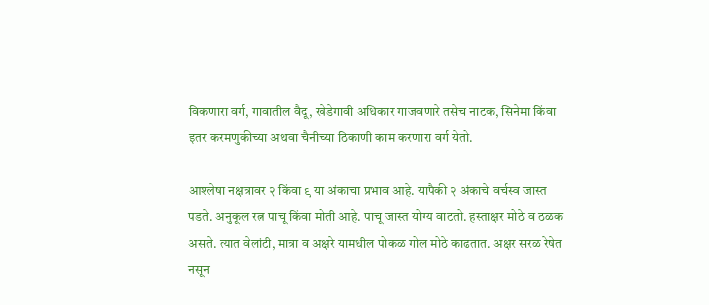विकणारा वर्ग, गावातील वैदू, खेडेगावी अधिकार गाजवणारे तसेच नाटक, सिनेमा किंवा इतर करमणुकीच्या अथवा चैनीच्या ठिकाणी काम करणारा वर्ग येतो.

आश्लेषा नक्षत्रावर २ किंवा ९ या अंकाचा प्रभाव आहे. यापैकी २ अंकाचे वर्चस्व जास्त पडते. अनुकूल रत्न पाचू किंवा मोती आहे. पाचू जास्त योग्य वाटतो. हस्ताक्षर मोठे व ठळक असते. त्यात वेलांटी, मात्रा व अक्षरे यामधील पोकळ गोल मोठे काढतात. अक्षर सरळ रेषेत नसून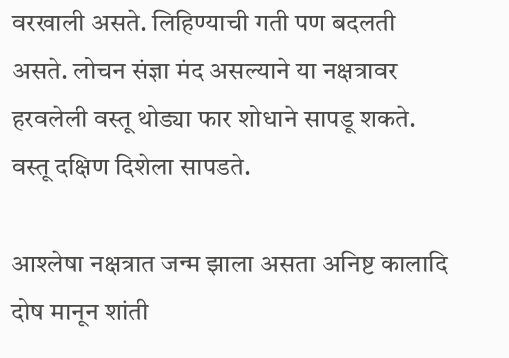वरखाली असते. लिहिण्याची गती पण बदलती असते. लोचन संज्ञा मंद असल्याने या नक्षत्रावर हरवलेली वस्तू थोड्या फार शोधाने सापडू शकते. वस्तू दक्षिण दिशेला सापडते.

आश्लेषा नक्षत्रात जन्म झाला असता अनिष्ट कालादि दोष मानून शांती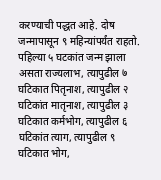करण्याची पद्धत आहे. दोष जन्मापासून ९ महिन्यांपर्यंत राहतो. पहिल्या ५ घटकांत जन्म झाला असता राज्यलाभ, त्यापुढील ७ घटिकात पितृनाश, त्यापुढील २ घटिकांत मातृनाश, त्यापुढील ३ घटिकात कर्मभोग, त्यापुढील ६ घटिकांत त्याग, त्यापुढील ९ घटिकात भोग,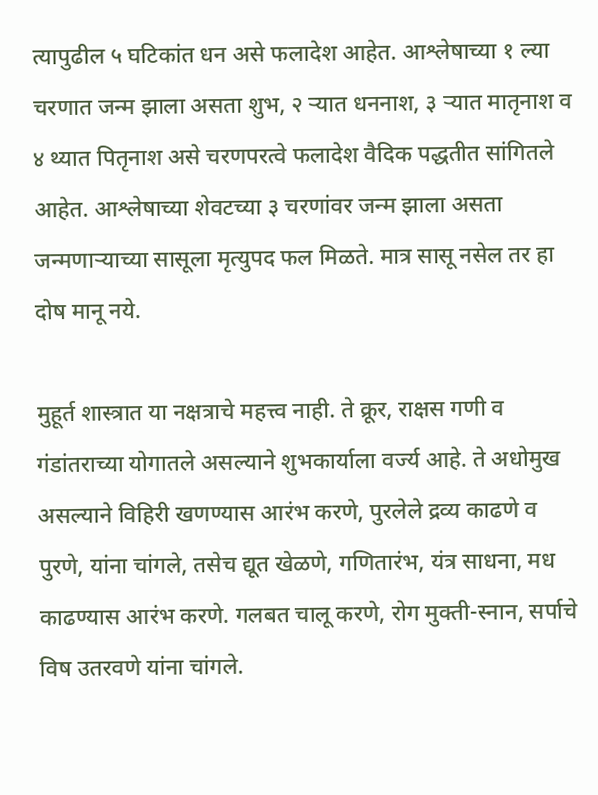त्यापुढील ५ घटिकांत धन असे फलादेश आहेत. आश्लेषाच्या १ ल्या चरणात जन्म झाला असता शुभ, २ ऱ्यात धननाश, ३ ऱ्यात मातृनाश व ४ थ्यात पितृनाश असे चरणपरत्वे फलादेश वैदिक पद्धतीत सांगितले आहेत. आश्लेषाच्या शेवटच्या ३ चरणांवर जन्म झाला असता जन्मणाऱ्याच्या सासूला मृत्युपद फल मिळते. मात्र सासू नसेल तर हा दोष मानू नये.

मुहूर्त शास्त्रात या नक्षत्राचे महत्त्व नाही. ते क्रूर, राक्षस गणी व गंडांतराच्या योगातले असल्याने शुभकार्याला वर्ज्य आहे. ते अधोमुख असल्याने विहिरी खणण्यास आरंभ करणे, पुरलेले द्रव्य काढणे व पुरणे, यांना चांगले, तसेच द्यूत खेळणे, गणितारंभ, यंत्र साधना, मध काढण्यास आरंभ करणे. गलबत चालू करणे, रोग मुक्ती-स्नान, सर्पाचे विष उतरवणे यांना चांगले.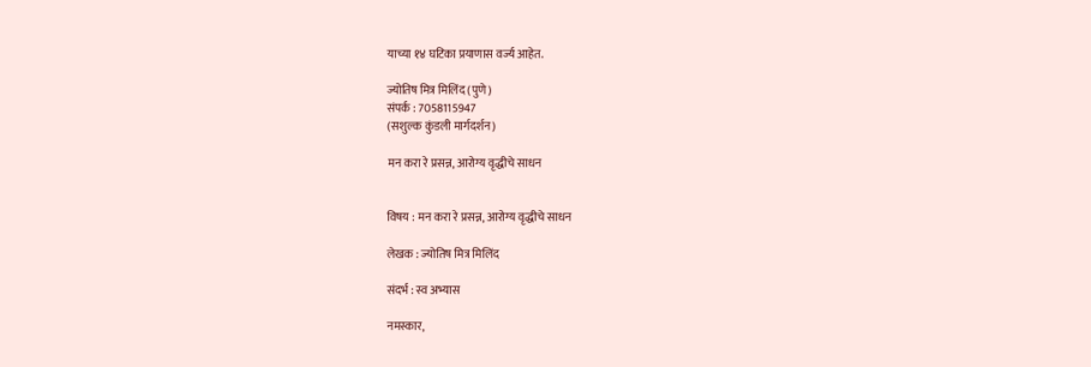याच्या १४ घटिका प्रयाणास वर्ज्य आहेत.

ज्योतिष मित्र मिलिंद (पुणे)
संपर्क : 7058115947
(सशुल्क कुंडली मार्गदर्शन)

मन करा रे प्रसन्न, आरोग्य वृद्धीचे साधन


विषय : मन करा रे प्रसन्न, आरोग्य वृद्धीचे साधन

लेखक : ज्योतिष मित्र मिलिंद

संदर्भ : स्व अभ्यास

नमस्कार,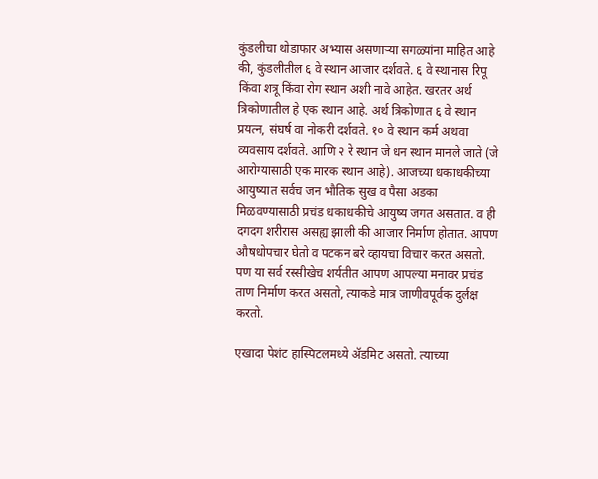कुंडलीचा थोडाफार अभ्यास असणाऱ्या सगळ्यांना माहित आहे की, कुंडलीतील ६ वे स्थान आजार दर्शवते. ६ वे स्थानास रिपू किंवा शत्रू किंवा रोग स्थान अशी नावे आहेत. खरतर अर्थ त्रिकोणातील हे एक स्थान आहे. अर्थ त्रिकोणात ६ वे स्थान प्रयत्न, संघर्ष वा नोकरी दर्शवते. १० वे स्थान कर्म अथवा व्यवसाय दर्शवते. आणि २ रे स्थान जे धन स्थान मानले जाते (जे आरोग्यासाठी एक मारक स्थान आहे). आजच्या धकाधकीच्या आयुष्यात सर्वच जन भौतिक सुख व पैसा अडका मिळवण्यासाठी प्रचंड धकाधकीचे आयुष्य जगत असतात. व ही दगदग शरीरास असह्य झाली की आजार निर्माण होतात. आपण औषधोपचार घेतो व पटकन बरे व्हायचा विचार करत असतो. पण या सर्व रस्सीखेच शर्यतीत आपण आपल्या मनावर प्रचंड ताण निर्माण करत असतो, त्याकडे मात्र जाणीवपूर्वक दुर्लक्ष करतो.

एखादा पेशंट हास्पिटलमध्ये ॲडमिट असतो. त्याच्या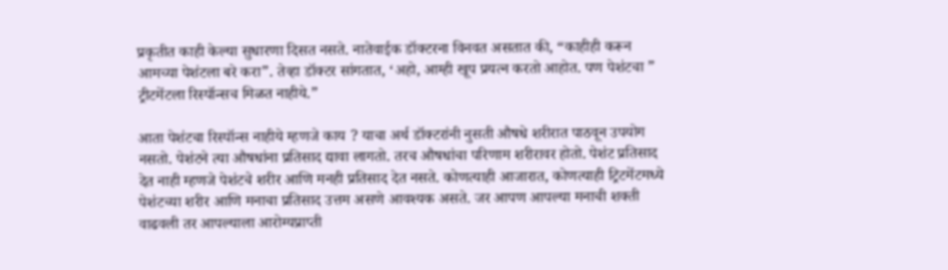प्रकृतीत काही केल्या सुधारणा दिसत नसते. नातेवाईक डॉक्टरना विनवत असतात की, “काहीही करून आमच्या पेशंटला बरे करा”. तेव्हा डॉक्टर सांगतात, ‘अहो, आम्ही खूप प्रयत्न करतो आहोत. पण पेशंटचा ” ट्रीटमेंटला रिस्पॉन्सच मिळत नाहीये.”

आता पेशंटचा रिस्पॉन्स नाहीये म्हणजे काय ? याचा अर्थ डॉक्टरांनी नुसती औषधे शरीरात पाठवून उपयोग नसतो. पेशंटने त्या औषधांना प्रतिसाद द्यावा लागतो. तरच औषधांचा परिणाम शरीरावर होतो. पेशंट प्रतिसाद देत नाही म्हणजे पेशंटचे शरीर आणि मनही प्रतिसाद देत नसते. कोणत्याही आजारात, कोणत्याही ट्रिटमेंटमध्ये पेशंटच्या शरीर आणि मनाचा प्रतिसाद उत्तम असणे आवश्यक असते. जर आपण आपल्या मनाची शक्ती वाढवली तर आपल्याला आरोग्यप्राप्ती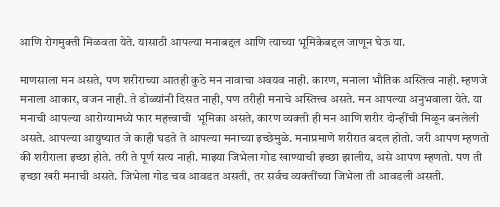आणि रोगमुक्ती मिळवता येते. यासाठी आपल्या मनाबद्दल आणि त्याच्या भूमिकेबद्दल जाणून घेऊ या.

माणसाला मन असते, पण शरीराच्या आतही कुठे मन नावाचा अवयव नाही. कारण, मनाला भौतिक अस्तित्व नाही. म्हणजे मनाला आकार, वजन नाही. ते डोळ्यांनी दिसत नाही, पण तरीही मनाचे अस्तित्त्व असते. मन आपल्या अनुभवाला येते. या मनाची आपल्या आरोग्यामध्ये फार महत्त्वाची  भूमिका असते, कारण व्यक्ती ही मन आणि शरीर दोन्हींची मिळून बनलेली असते. आपल्या आयुष्यात जे काही घडते ते आपल्या मनाच्या इच्छेमुळे. मनाप्रमाणे शरीरात बदल होतो. जरी आपण म्हणतो की शरीराला इच्छा होते. तरी ते पूर्ण सत्य नाही. माझ्या जिभेला गोड खाण्याची इच्छा झालीय, असे आपण म्हणतो. पण ती इच्छा खरी मनाची असते. जिभेला गोड चव आवडत असती, तर सर्वच व्यक्तींच्या जिभेला ती आवडली असती.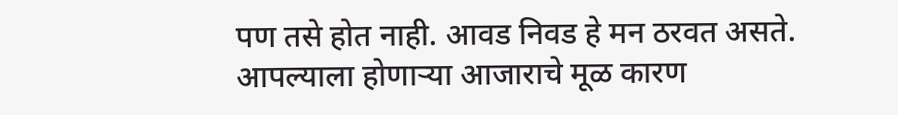पण तसे होत नाही. आवड निवड हे मन ठरवत असते. आपल्याला होणाऱ्या आजाराचे मूळ कारण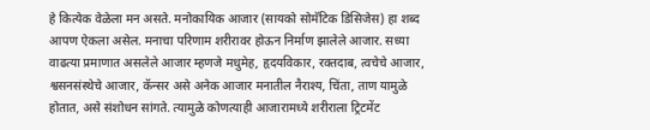हे कित्येक वेळेला मन असते. मनोकायिक आजार (सायको सोमॅटिक डिसिजेस) हा शब्द आपण ऐकला असेल. मनाचा परिणाम शरीरावर होऊन निर्माण झालेले आजार. सध्या वाढत्या प्रमाणात असलेले आजार म्हणजे मधुमेह, हृदयविकार, रक्तदाब, त्वचेचे आजार, श्वसनसंस्थेचे आजार, कॅन्सर असे अनेक आजार मनातील नैराश्य, चिंता, ताण यामुळे होतात, असे संशोधन सांगते. त्यामुळे कोणत्याही आजारामध्ये शरीराला ट्रिटमेंट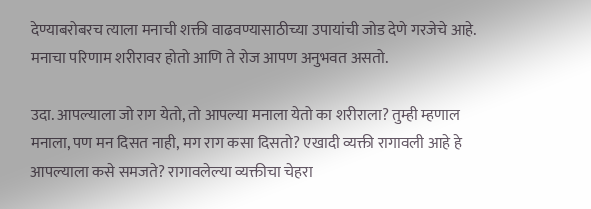देण्याबरोबरच त्याला मनाची शक्ती वाढवण्यासाठीच्या उपायांची जोड देणे गरजेचे आहे. मनाचा परिणाम शरीरावर होतो आणि ते रोज आपण अनुभवत असतो.

उदा. आपल्याला जो राग येतो, तो आपल्या मनाला येतो का शरीराला? तुम्ही म्हणाल मनाला, पण मन दिसत नाही, मग राग कसा दिसतो? एखादी व्यक्ती रागावली आहे हे आपल्याला कसे समजते? रागावलेल्या व्यक्तीचा चेहरा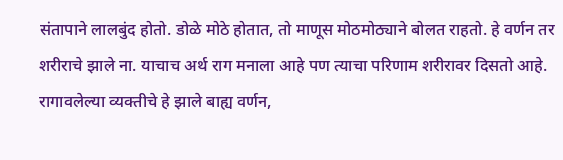संतापाने लालबुंद होतो. डोळे मोठे होतात, तो माणूस मोठमोठ्याने बोलत राहतो. हे वर्णन तर शरीराचे झाले ना. याचाच अर्थ राग मनाला आहे पण त्याचा परिणाम शरीरावर दिसतो आहे. रागावलेल्या व्यक्तीचे हे झाले बाह्य वर्णन,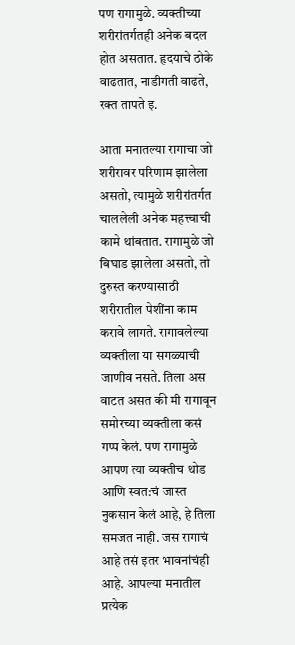पण रागामुळे. व्यक्तीच्या शरीरांतर्गतही अनेक बदल होत असतात. हृदयाचे ठोके वाढतात, नाडीगती वाढते, रक्त तापते इ.

आता मनातल्या रागाचा जो शरीरावर परिणाम झालेला असतो, त्यामुळे शरीरांतर्गत चाललेली अनेक महत्त्वाची कामे थांबतात. रागामुळे जो बिघाड झालेला असतो, तो दुरुस्त करण्यासाठी शरीरातील पेशींना काम करावे लागते. रागावलेल्या व्यक्तीला या सगळ्याची जाणीव नसते. तिला अस वाटत असत की मी रागावून समोरच्या व्यक्तीला कसं गप्प केलं. पण रागामुळे आपण त्या व्यक्तीच थोड आणि स्वत:चं जास्त नुकसान केलं आहे, हे तिला समजत नाही. जस रागाचं आहे तसं इतर भावनांचंही आहे. आपल्या मनातील प्रत्येक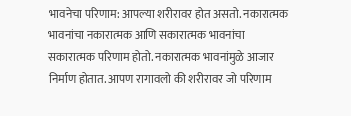भावनेचा परिणाम: आपल्या शरीरावर होत असतो. नकारात्मक भावनांचा नकारात्मक आणि सकारात्मक भावनांचा सकारात्मक परिणाम होतो. नकारात्मक भावनांमुळे आजार निर्माण होतात. आपण रागावलो की शरीरावर जो परिणाम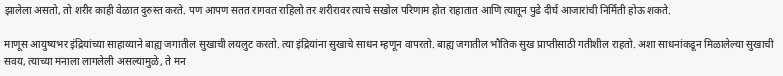झालेला असतो, तो शरीर काही वेळात दुरुस्त करते. पण आपण सतत रागवत राहिलो तर शरीरावर त्याचे सखोल परिणाम होत राहातात आणि त्यातून पुढे दीर्घ आजारांची निर्मिती होऊ शकते.

माणूस आयुष्यभर इंद्रियांच्या साहाय्याने बाह्य जगातील सुखाची लयलुट करतो. त्या इंद्रियांना सुखाचे साधन म्हणून वापरतो. बाह्य जगातील भौतिक सुख प्राप्तीसाठी गतीशील राहतो. अशा साधनांकडून मिळालेल्या सुखाची सवय, त्याच्या मनाला लागलेली असल्यामुळे, ते मन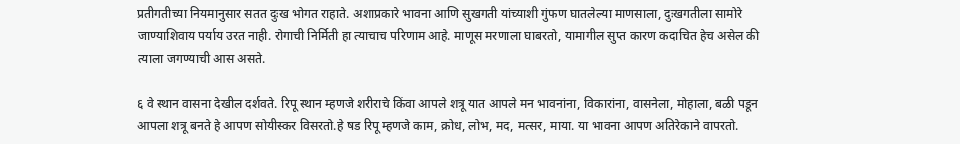प्रतीगतीच्या नियमानुसार सतत दुःख भोगत राहाते. अशाप्रकारे भावना आणि सुखगती यांच्याशी गुंफण घातलेल्या माणसाला, दुःखगतीला सामोरे जाण्याशिवाय पर्याय उरत नाही. रोगाची निर्मिती हा त्याचाच परिणाम आहे. माणूस मरणाला घाबरतो, यामागील सुप्त कारण कदाचित हेच असेल की त्याला जगण्याची आस असते.

६ वे स्थान वासना देखील दर्शवते. रिपू स्थान म्हणजे शरीराचे किंवा आपले शत्रू यात आपले मन भावनांना, विकारांना, वासनेला, मोहाला, बळी पडून आपला शत्रू बनते हे आपण सोयीस्कर विसरतो.हे षड रिपू म्हणजे काम, क्रोध, लोभ, मद, मत्सर, माया. या भावना आपण अतिरेकाने वापरतो.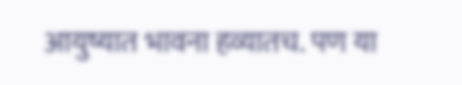आयुष्यात भावना हव्यातच. पण या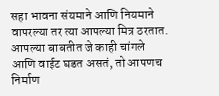सहा भावना संयमाने आणि नियमाने वापरल्या तर त्या आपल्या मित्र ठरतात. आपल्या बाबतीत जे काही चांगले आणि वाईट घडत असतं, तो आपणच निर्माण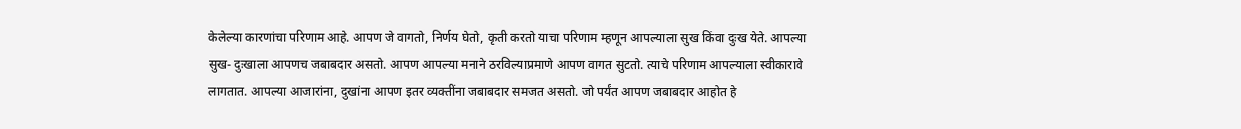केलेल्या कारणांचा परिणाम आहे. आपण जे वागतो, निर्णय घेतो, कृती करतो याचा परिणाम म्हणून आपल्याला सुख किंवा दुःख येते. आपल्या सुख- दुःखाला आपणच जबाबदार असतो. आपण आपल्या मनाने ठरविल्याप्रमाणे आपण वागत सुटतो. त्याचे परिणाम आपल्याला स्वीकारावे लागतात. आपल्या आजारांना, दुखांना आपण इतर व्यक्तींना जबाबदार समजत असतो. जो पर्यंत आपण जबाबदार आहोत हे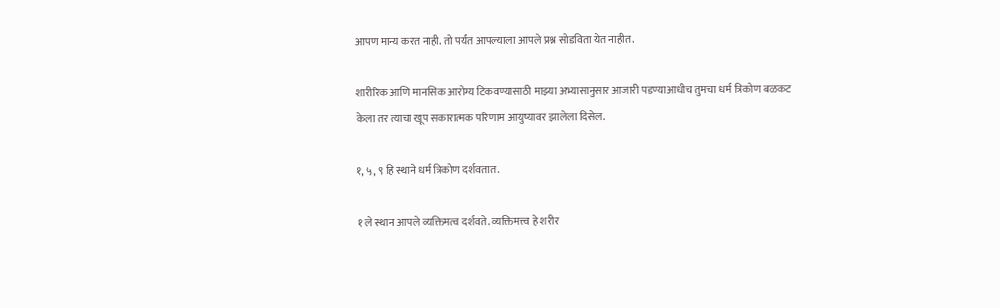आपण मान्य करत नाही. तो पर्यंत आपल्याला आपले प्रश्न सोडविता येत नाहीत.

शारीरिक आणि मानसिक आरोग्य टिकवण्यासाठी माझ्या अभ्यासानुसार आजारी पडण्याआधीच तुमचा धर्म त्रिकोण बळकट केला तर त्याचा खूप सकारात्मक परिणाम आयुष्यावर झालेला दिसेल.

१, ५, ९ हि स्थाने धर्म त्रिकोण दर्शवतात.

१ ले स्थान आपले व्यक्तिमत्व दर्शवते. व्यक्तिमत्त्व हे शरीर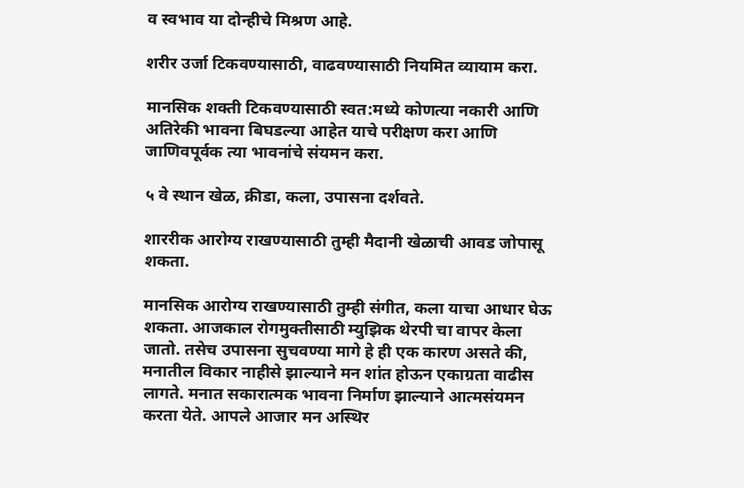व स्वभाव या दोन्हीचे मिश्रण आहे.

शरीर उर्जा टिकवण्यासाठी, वाढवण्यासाठी नियमित व्यायाम करा.

मानसिक शक्ती टिकवण्यासाठी स्वत:मध्ये कोणत्या नकारी आणि अतिरेकी भावना बिघडल्या आहेत याचे परीक्षण करा आणि जाणिवपूर्वक त्या भावनांचे संयमन करा.

५ वे स्थान खेळ, क्रीडा, कला, उपासना दर्शवते.

शाररीक आरोग्य राखण्यासाठी तुम्ही मैदानी खेळाची आवड जोपासू शकता.

मानसिक आरोग्य राखण्यासाठी तुम्ही संगीत, कला याचा आधार घेऊ शकता. आजकाल रोगमुक्तीसाठी म्युझिक थेरपी चा वापर केला जातो. तसेच उपासना सुचवण्या मागे हे ही एक कारण असते की, मनातील विकार नाहीसे झाल्याने मन शांत होऊन एकाग्रता वाढीस लागते. मनात सकारात्मक भावना निर्माण झाल्याने आत्मसंयमन करता येते. आपले आजार मन अस्थिर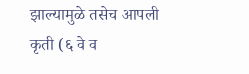झाल्यामुळे तसेच आपली कृती (६ वे व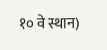१० वे स्थान)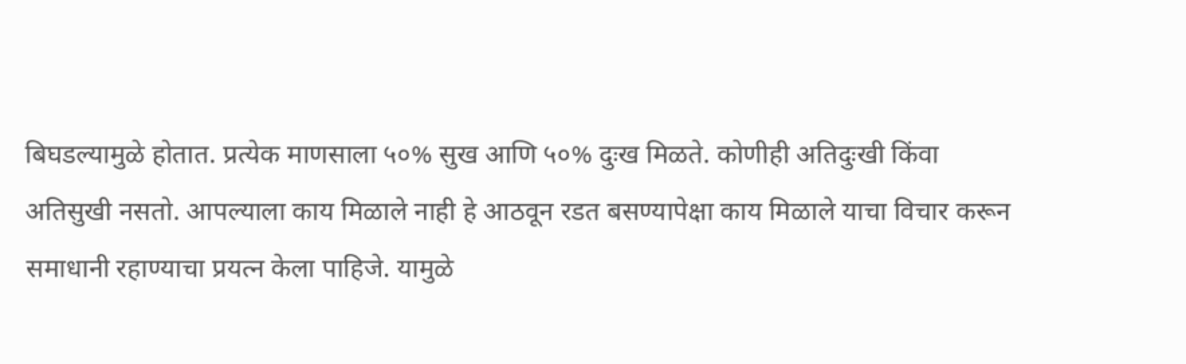बिघडल्यामुळे होतात. प्रत्येक माणसाला ५०% सुख आणि ५०% दुःख मिळते. कोणीही अतिदुःखी किंवा अतिसुखी नसतो. आपल्याला काय मिळाले नाही हे आठवून रडत बसण्यापेक्षा काय मिळाले याचा विचार करून समाधानी रहाण्याचा प्रयत्न केला पाहिजे. यामुळे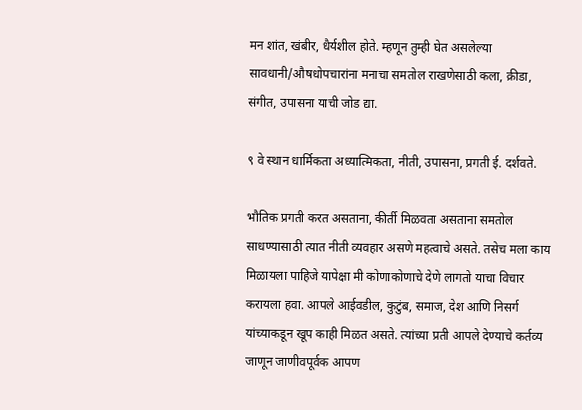मन शांत, खंबीर, धैर्यशील होते. म्हणून तुम्ही घेत असलेल्या सावधानी/औषधोपचारांना मनाचा समतोल राखणेसाठी कला, क्रीडा, संगीत, उपासना याची जोड द्या.

९ वे स्थान धार्मिकता अध्यात्मिकता, नीती, उपासना, प्रगती ई. दर्शवते.

भौतिक प्रगती करत असताना, कीर्ती मिळवता असताना समतोल साधण्यासाठी त्यात नीती व्यवहार असणे महत्वाचे असते. तसेच मला काय मिळायला पाहिजे यापेक्षा मी कोणाकोणाचे देणे लागतो याचा विचार करायला हवा. आपले आईवडील, कुटुंब, समाज, देश आणि निसर्ग यांच्याकडून खूप काही मिळत असते. त्यांच्या प्रती आपले देण्याचे कर्तव्य जाणून जाणीवपूर्वक आपण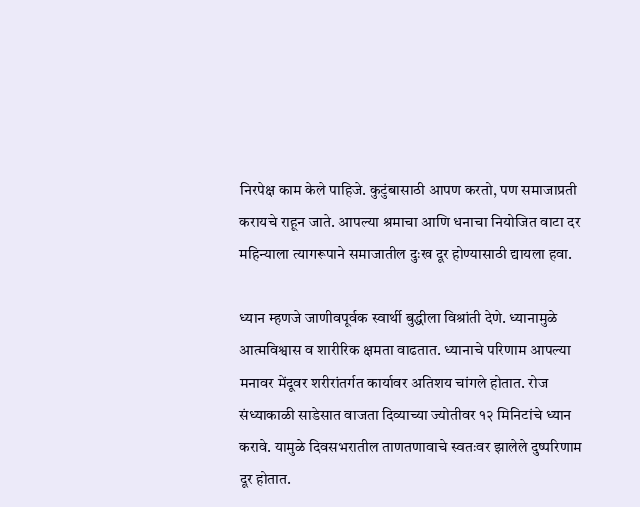निरपेक्ष काम केले पाहिजे. कुटुंबासाठी आपण करतो, पण समाजाप्रती करायचे राहून जाते. आपल्या श्रमाचा आणि धनाचा नियोजित वाटा दर महिन्याला त्यागरूपाने समाजातील दुःख दूर होण्यासाठी द्यायला हवा.

ध्यान म्हणजे जाणीवपूर्वक स्वार्थी बुद्धीला विश्रांती देणे. ध्यानामुळे आत्मविश्वास व शारीरिक क्षमता वाढतात. ध्यानाचे परिणाम आपल्या मनावर मेंदूवर शरीरांतर्गत कार्यावर अतिशय चांगले होतात. रोज संध्याकाळी साडेसात वाजता दिव्याच्या ज्योतीवर १२ मिनिटांचे ध्यान करावे. यामुळे दिवसभरातील ताणतणावाचे स्वतःवर झालेले दुष्परिणाम दूर होतात.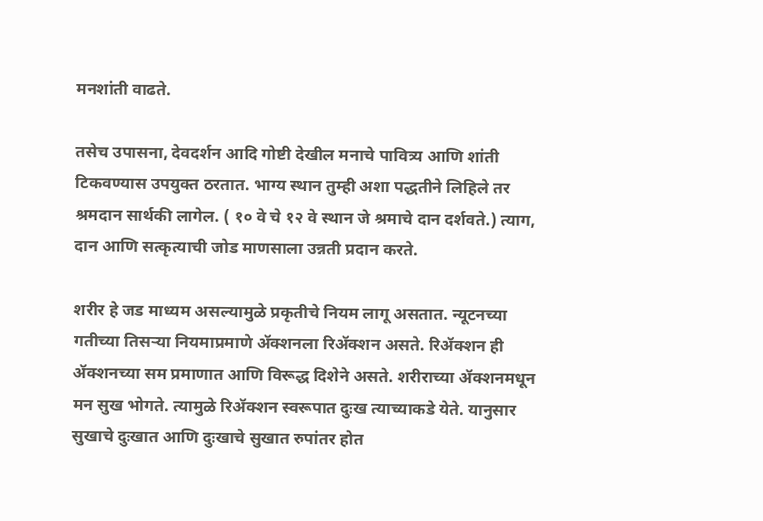मनशांती वाढते.

तसेच उपासना, देवदर्शन आदि गोष्टी देखील मनाचे पावित्र्य आणि शांती टिकवण्यास उपयुक्त ठरतात. भाग्य स्थान तुम्ही अशा पद्धतीने लिहिले तर श्रमदान सार्थकी लागेल. ( १० वे चे १२ वे स्थान जे श्रमाचे दान दर्शवते.) त्याग, दान आणि सत्कृत्याची जोड माणसाला उन्नती प्रदान करते.

शरीर हे जड माध्यम असल्यामुळे प्रकृतीचे नियम लागू असतात. न्यूटनच्या गतीच्या तिसऱ्या नियमाप्रमाणे ॲक्शनला रिॲक्शन असते. रिॲक्शन ही ॲक्शनच्या सम प्रमाणात आणि विरूद्ध दिशेने असते. शरीराच्या ॲक्शनमधून मन सुख भोगते. त्यामुळे रिॲक्शन स्वरूपात दुःख त्याच्याकडे येते. यानुसार सुखाचे दुःखात आणि दुःखाचे सुखात रुपांतर होत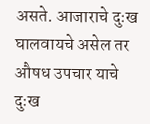असते. आजाराचे दुःख घालवायचे असेल तर औषध उपचार याचे दुःख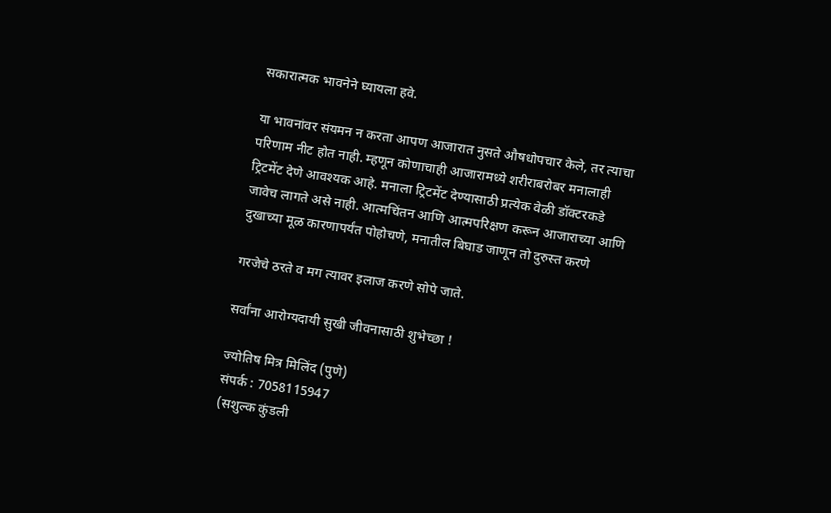सकारात्मक भावनेने घ्यायला हवे.

या भावनांवर संयमन न करता आपण आजारात नुसते औषधोपचार केले, तर त्याचा परिणाम नीट होत नाही. म्हणून कोणाचाही आजारामध्ये शरीराबरोबर मनालाही ट्रिटमेंट देणे आवश्यक आहे. मनाला ट्रिटमेंट देण्यासाठी प्रत्येक वेळी डॉक्टरकडे जावेच लागते असे नाही. आत्मचिंतन आणि आत्मपरिक्षण करून आजाराच्या आणि दुखाच्या मूळ कारणापर्यंत पोहोचणे, मनातील बिघाड जाणून तो दुरुस्त करणे

गरजेचे ठरते व मग त्यावर इलाज करणे सोपे जाते.

सर्वांना आरोग्यदायी सुखी जीवनासाठी शुभेच्छा !

ज्योतिष मित्र मिलिंद (पुणे)
संपर्क : 7058115947
(सशुल्क कुंडली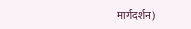मार्गदर्शन)